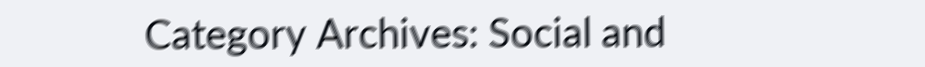Category Archives: Social and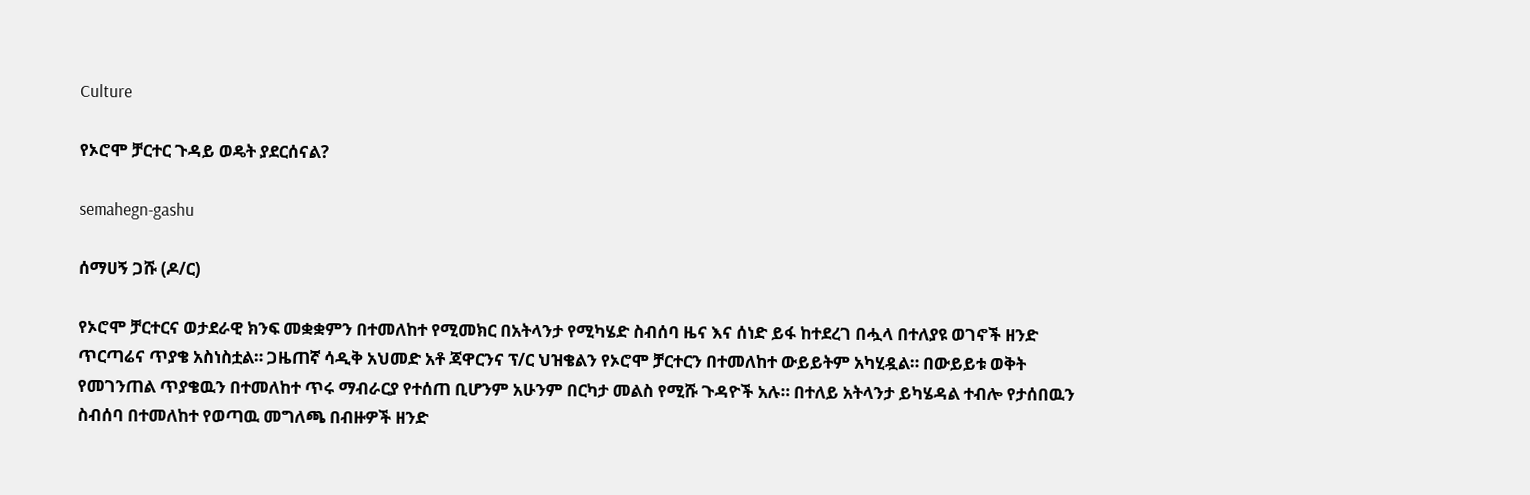Culture

የኦሮሞ ቻርተር ጉዳይ ወዴት ያደርሰናል?

semahegn-gashu

ሰማሀኝ ጋሹ (ዶ/ር)

የኦሮሞ ቻርተርና ወታደራዊ ክንፍ መቋቋምን በተመለከተ የሚመክር በአትላንታ የሚካሄድ ስብሰባ ዜና እና ሰነድ ይፋ ከተደረገ በሗላ በተለያዩ ወገኖች ዘንድ ጥርጣሬና ጥያቄ አስነስቷል። ጋዜጠኛ ሳዲቅ አህመድ አቶ ጃዋርንና ፕ/ር ህዝቄልን የኦሮሞ ቻርተርን በተመለከተ ውይይትም አካሂዷል። በውይይቱ ወቅት የመገንጠል ጥያቄዉን በተመለከተ ጥሩ ማብራርያ የተሰጠ ቢሆንም አሁንም በርካታ መልስ የሚሹ ጉዳዮች አሉ። በተለይ አትላንታ ይካሄዳል ተብሎ የታሰበዉን ስብሰባ በተመለከተ የወጣዉ መግለጫ በብዙዎች ዘንድ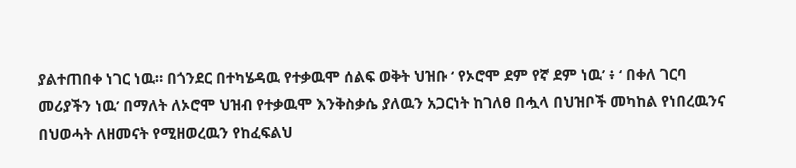ያልተጠበቀ ነገር ነዉ። በጎንደር በተካሄዳዉ የተቃዉሞ ሰልፍ ወቅት ህዝቡ ‘ የኦሮሞ ደም የኛ ደም ነዉ’ ፥ ‘ በቀለ ገርባ መሪያችን ነዉ’ በማለት ለኦሮሞ ህዝብ የተቃዉሞ እንቅስቃሴ ያለዉን አጋርነት ከገለፀ በሗላ በህዝቦች መካከል የነበረዉንና በህወሓት ለዘመናት የሚዘወረዉን የከፈፍልህ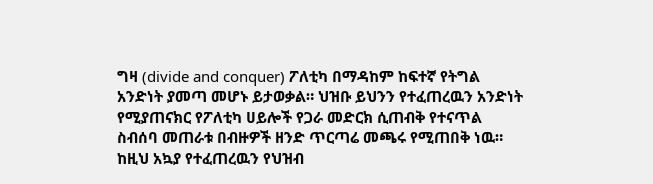ግዛ (divide and conquer) ፖለቲካ በማዳከም ከፍተኛ የትግል አንድነት ያመጣ መሆኑ ይታወቃል። ህዝቡ ይህንን የተፈጠረዉን አንድነት የሚያጠናክር የፖለቲካ ሀይሎች የጋራ መድርክ ሲጠብቅ የተናጥል ስብሰባ መጠራቱ በብዙዎች ዘንድ ጥርጣሬ መጫሩ የሚጠበቅ ነዉ። ከዚህ አኳያ የተፈጠረዉን የህዝብ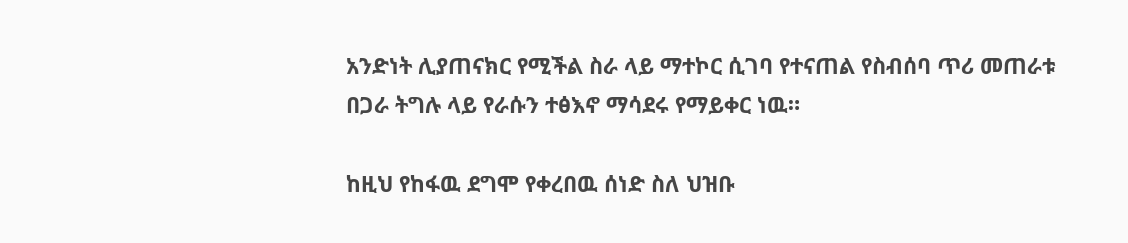አንድነት ሊያጠናክር የሚችል ስራ ላይ ማተኮር ሲገባ የተናጠል የስብሰባ ጥሪ መጠራቱ በጋራ ትግሉ ላይ የራሱን ተፅእኖ ማሳደሩ የማይቀር ነዉ።

ከዚህ የከፋዉ ደግሞ የቀረበዉ ሰነድ ስለ ህዝቡ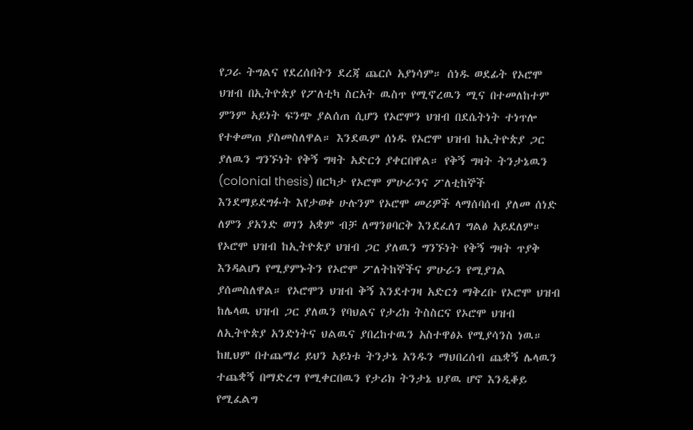የጋራ ትግልና የደረሰበትን ደረጃ ጨርሶ አያነሳም። ሰነዱ ወደፊት የኦሮሞ ህዝብ በኢትዮጵያ የፖለቲካ ስርአት ዉስጥ የሚኖረዉን ሚና በተመለከተም ምንም አይነት ፍንጭ ያልሰጠ ሲሆን የኦሮሞን ህዝብ በደሴትነት ተነጥሎ የተቀመጠ ያስመስለዋል። እንደዉም ሰነዱ የኦሮሞ ህዝብ ከኢትዮጵያ ጋር ያለዉን ግንኙነት የቅኝ ግዛት አድርጎ ያቀርበዋል። የቅኝ ግዛት ትንታኔዉን (colonial thesis) በርካታ የኦሮሞ ምሁራንና ፖለቲከኞች እንደማይደግፉት እየታወቀ ሁሉንም የኦሮሞ መሪዎች ላማሰባሰብ ያለመ ሰነድ ለምን ያአንድ ወገን አቋም ብቻ ለማንፀባርቅ እንደፈለገ ግልፅ አይደለም። የኦሮሞ ህዝብ ከኢትዮጵያ ህዝብ ጋር ያለዉን ግንኙነት የቅኝ ግዛት ጥያቅ እንዳልሆነ የሚያምኑትን የኦሮሞ ፖለትከኞችና ምሁራን የሚያገል ያሰመስለዋል። የኦሮሞን ህዝብ ቅኝ እንደተገዛ አድርጎ ማቅረቡ የኦሮሞ ህዝብ ከሌላዉ ህዝብ ጋር ያለዉን የባህልና የታሪክ ትስስርና የኦሮሞ ህዝብ ለኢትዮጵያ አንድነትና ህልዉና ያበረከተዉን አስተዋፅኦ የሚያሳንስ ነዉ። ከዚህም በተጨማሪ ይህን አይነቱ ትንታኔ አንዱን ማህበረሰብ ጨቋኝ ሌላዉን ተጨቋኝ በማድረግ የሚቀርበዉን የታሪክ ትንታኔ ህያዉ ሆኖ እንዲቆይ የሚፈልግ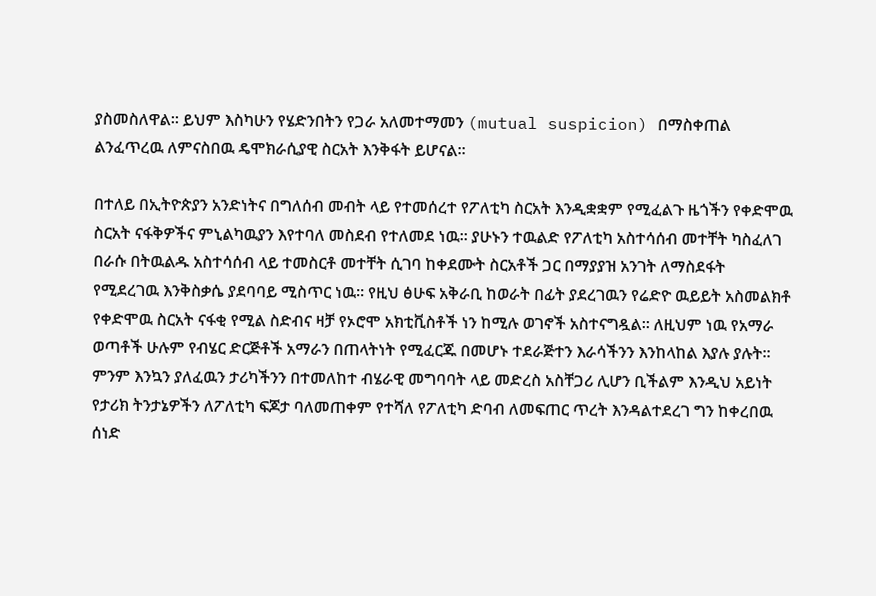ያስመስለዋል። ይህም እስካሁን የሄድንበትን የጋራ አለመተማመን (mutual suspicion) በማስቀጠል ልንፈጥረዉ ለምናስበዉ ዴሞክራሲያዊ ስርአት እንቅፋት ይሆናል።

በተለይ በኢትዮጵያን አንድነትና በግለሰብ መብት ላይ የተመሰረተ የፖለቲካ ስርአት እንዲቋቋም የሚፈልጉ ዜጎችን የቀድሞዉ ስርአት ናፋቅዎችና ምኒልካዉያን እየተባለ መስደብ የተለመደ ነዉ። ያሁኑን ተዉልድ የፖለቲካ አስተሳሰብ መተቸት ካስፈለገ በራሱ በትዉልዱ አስተሳሰብ ላይ ተመስርቶ መተቸት ሲገባ ከቀደሙት ስርአቶች ጋር በማያያዝ አንገት ለማስደፋት የሚደረገዉ እንቅስቃሴ ያደባባይ ሚስጥር ነዉ። የዚህ ፅሁፍ አቅራቢ ከወራት በፊት ያደረገዉን የሬድዮ ዉይይት አስመልክቶ የቀድሞዉ ስርአት ናፋቂ የሚል ስድብና ዛቻ የኦሮሞ አክቲቪስቶች ነን ከሚሉ ወገኖች አስተናግዷል። ለዚህም ነዉ የአማራ ወጣቶች ሁሉም የብሄር ድርጅቶች አማራን በጠላትነት የሚፈርጁ በመሆኑ ተደራጅተን እራሳችንን እንከላከል እያሉ ያሉት። ምንም እንኳን ያለፈዉን ታሪካችንን በተመለከተ ብሄራዊ መግባባት ላይ መድረስ አስቸጋሪ ሊሆን ቢችልም እንዲህ አይነት የታሪክ ትንታኔዎችን ለፖለቲካ ፍጆታ ባለመጠቀም የተሻለ የፖለቲካ ድባብ ለመፍጠር ጥረት እንዳልተደረገ ግን ከቀረበዉ ሰነድ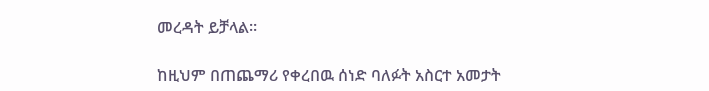መረዳት ይቻላል።

ከዚህም በጠጨማሪ የቀረበዉ ሰነድ ባለፉት አስርተ አመታት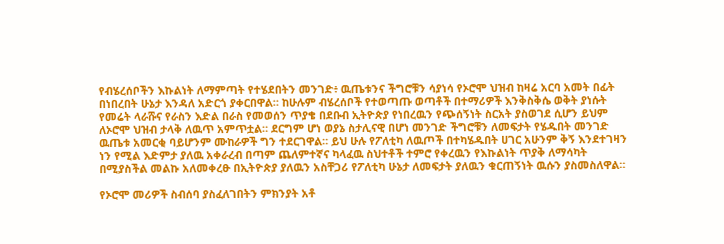የብሄረሰቦችን እኩልነት ለማምጣት የተሄደበትን መንገድ፥ ዉጤቱንና ችግሮቹን ሳያነሳ የኦሮሞ ህዝብ ከዛሬ አርባ አመት በፊት በነበረበት ሁኔታ እንዳለ አድርጎ ያቀርበዋል። ከሁሉም ብሄረሰቦች የተወጣጡ ወጣቶች በተማሪዎች እንቅስቅሴ ወቅት ያነሱት የመሬት ላራሹና የራስን እድል በራስ የመወሰን ጥያቄ በደቡብ ኢትዮጵያ የነበረዉን የጭሰኝነት ስርአት ያስወገደ ሲሆን ይህም ለኦሮሞ ህዝብ ታላቅ ለዉጥ አምጥቷል። ደርግም ሆነ ወያኔ ስታሊናዊ በሆነ መንገድ ችግሮቹን ለመፍታት የሄዱበት መንገድ ዉጤቱ አመርቂ ባይሆንም ሙከራዎች ግን ተደርገዋል። ይህ ሁሉ የፖለቲካ ለዉጦች በተካሄዱበት ሀገር አሁንም ቅኝ እንደተገዛን ነን የሚል እድምታ ያለዉ አቀራረብ በጣም ጨለምተኛና ካላፈዉ ስህተቶች ተምሮ የቀረዉን የእኩልነት ጥያቅ ለማሳካት በሚያስችል መልኩ አለመቀረፁ በኢትዮጵያ ያለዉን አስቸጋሪ የፖለቲካ ሁኔታ ለመፍታት ያለዉን ቁርጠኝነት ዉሱን ያስመስለዋል።

የኦሮሞ መሪዎች ስብሰባ ያስፈለገበትን ምክንያት አቶ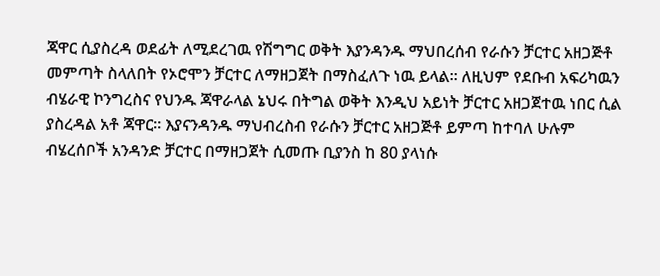ጃዋር ሲያስረዳ ወደፊት ለሚደረገዉ የሽግግር ወቅት እያንዳንዱ ማህበረሰብ የራሱን ቻርተር አዘጋጅቶ መምጣት ስላለበት የኦሮሞን ቻርተር ለማዘጋጀት በማስፈለጉ ነዉ ይላል። ለዚህም የደቡብ አፍሪካዉን ብሄራዊ ኮንግረስና የህንዱ ጃዋራላል ኔህሩ በትግል ወቅት እንዲህ አይነት ቻርተር አዘጋጀተዉ ነበር ሲል ያስረዳል አቶ ጃዋር። እያናንዳንዱ ማህብረስብ የራሱን ቻርተር አዘጋጅቶ ይምጣ ከተባለ ሁሉም ብሄረሰቦች አንዳንድ ቻርተር በማዘጋጀት ሲመጡ ቢያንስ ከ 80 ያላነሱ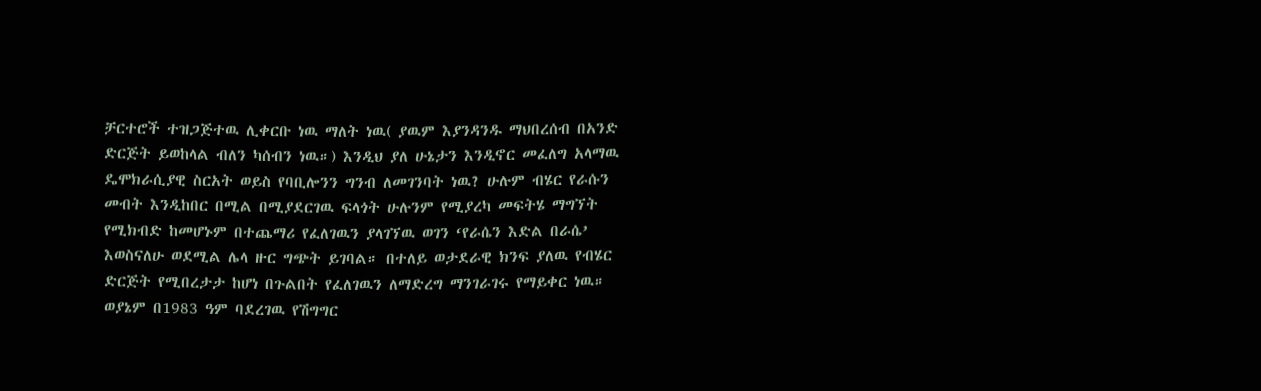ቻርተሮች ተዝጋጅተዉ ሊቀርቡ ነዉ ማለት ነዉ( ያዉም እያንዳንዱ ማህበረሰብ በአንድ ድርጅት ይወከላል ብለን ካሰብን ነዉ።) እንዲህ ያለ ሁኔታን እንዲኖር መፈለግ አላማዉ ዴሞክራሲያዊ ስርአት ወይስ የባቢሎንን ግንብ ለመገንባት ነዉ? ሁሉም ብሄር የራሱን መብት እንዲከበር በሚል በሚያደርገዉ ፍላጎት ሁሉንም የሚያረካ መፍትሄ ማግኘት የሚክብድ ከመሆኑም በተጨማሪ የፈለገዉን ያላገኘዉ ወገን ‘የራሴን እድል በራሴ’ እወስናለሁ ወደሚል ሌላ ዙር ግጭት ይገባል። በተለይ ወታደራዊ ክንፍ ያለዉ የብሄር ድርጅት የሚበረታታ ከሆነ በጉልበት የፈለገዉን ለማድረግ ማንገራገሩ የማይቀር ነዉ። ወያኔም በ1983 ዓም ባደረገዉ የሽግግር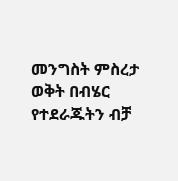መንግስት ምስረታ ወቅት በብሄር የተደራጁትን ብቻ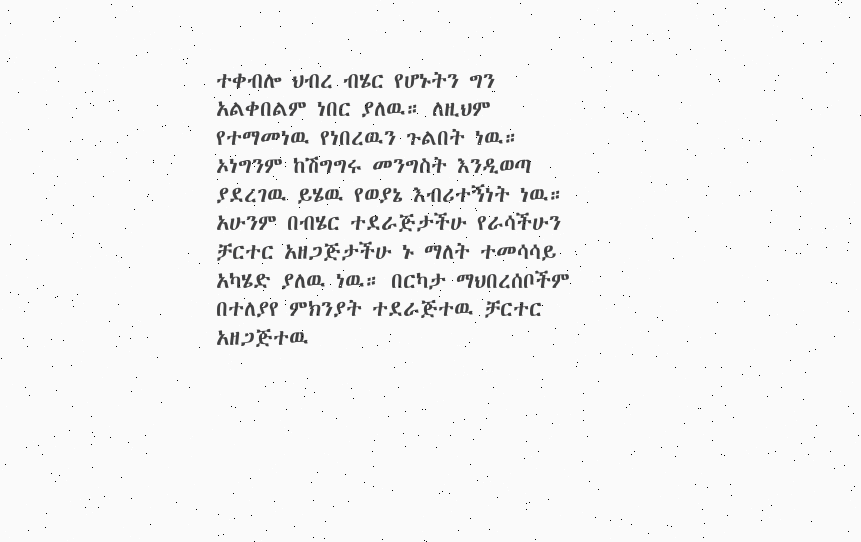ተቀብሎ ህብረ ብሄር የሆኑትን ግን አልቀበልም ነበር ያለዉ። ለዚህም የተማመነዉ የነበረዉን ጉልበት ነዉ። ኦነግንም ከሽግግሩ መንግስት እንዲወጣ ያደረገዉ ይሄዉ የወያኔ እብሪተኝነት ነዉ። አሁንም በብሄር ተደራጅታችሁ የራሳችሁን ቻርተር አዘጋጅታችሁ ኑ ማለት ተመሳሳይ አካሄድ ያለዉ ነዉ። በርካታ ማህበረሰቦችም በተለያየ ምክንያት ተደራጅተዉ ቻርተር አዘጋጅተዉ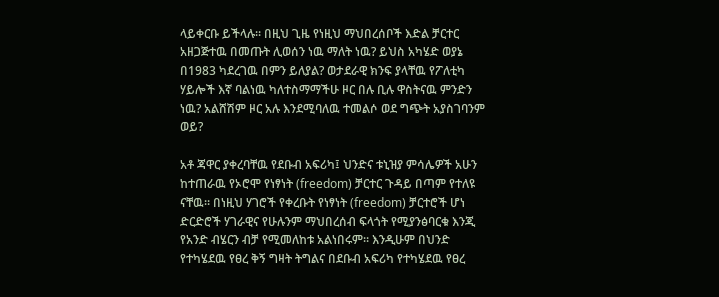ላይቀርቡ ይችላሉ። በዚህ ጊዜ የነዚህ ማህበረሰቦች እድል ቻርተር አዘጋጅተዉ በመጡት ሊወሰን ነዉ ማለት ነዉ? ይህስ አካሄድ ወያኔ በ1983 ካደረገዉ በምን ይለያል? ወታደራዊ ክንፍ ያላቸዉ የፖለቲካ ሃይሎች እኛ ባልነዉ ካለተስማማችሁ ዞር በሉ ቢሉ ዋስትናዉ ምንድን ነዉ? አልሸሽም ዞር አሉ እንደሚባለዉ ተመልሶ ወደ ግጭት አያስገባንም ወይ?

አቶ ጃዋር ያቀረባቸዉ የደቡብ አፍሪካ፤ ህንድና ቱኒዝያ ምሳሌዎች አሁን ከተጠራዉ የኦሮሞ የነፃነት (freedom) ቻርተር ጉዳይ በጣም የተለዩ ናቸዉ። በነዚህ ሃገሮች የቀረቡት የነፃነት (freedom) ቻርተሮች ሆነ ድርድሮች ሃገራዊና የሁሉንም ማህበረሰብ ፍላጎት የሚያንፅባርቁ እንጂ የአንድ ብሄርን ብቻ የሚመለከቱ አልነበሩም። እንዲሁም በህንድ የተካሄደዉ የፀረ ቅኝ ግዛት ትግልና በደቡብ አፍሪካ የተካሄደዉ የፀረ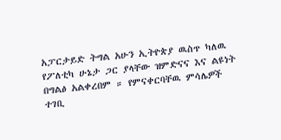አፓርታይድ ትግል አሁን ኢትዮጵያ ዉስጥ ካለዉ የፖለቲካ ሁኔታ ጋር ያላቸው ዝምድናና እና ልዩነት በግልፅ አልቀረበም ። የምናቀርባቸዉ ምሳሌዎች ተገቢ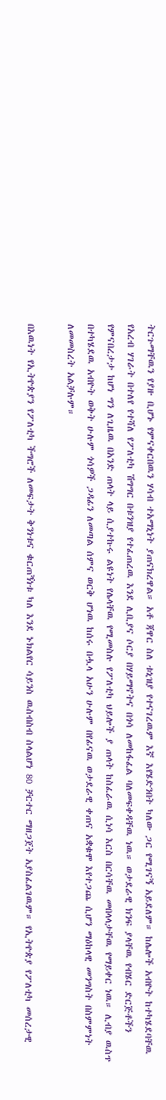ትርጉማቸዉን የያዙ ቢሆኑ የምናቀርበዉን ሃሳብ ተአማኒነት ያጠናክረዋል። አቶ ጃዋር ስለ ቱኒዝያ የተናገረዉም እኛ እየሄድንበት ካለው ጋር የሚገናኝ አይደለም። ከሌሎች አብዮት ከተካሄደባቸዉ የአረብ ሃገራት በተለየ የተሻለ የፖለቲካ ሽግግር በቱንዝያ የተፈጠረዉ እንደ ሊቢያና ሶርያ በሃይማኖትና በጎሳ ለመከፋፈል ባለመፍቀዳቸዉ ነዉ። ወታደራዊ ክንፍ ያላቸዉ የብሄር ድርጅቶችን የምናበረታታ ከሆነ ግን ለጊዜዉ በአንድ ጠላት ላይ ሲያተኩሩ ልዩነት የሌላቸዉ የሚመስሉ የፖለቲካ ህይሎች ያ ጠላት ከስፈራዉ ሲነሳ እርስ በርሳቸዉ መበላላታቸዉ የማይቀር ነዉ። ሊብያ ዉስጥ በተካሄደዉ አብዮት ወቅት ሁሉም ጎሳዎች ጋዳፊን ለመጣል ሰምና ወርቅ ሆነዉ ከሰሩ በሗላ አሁን ሁሉም በየፊናዉ ወታደራዊ ቀጠና አቋቁሞ እየተጋጨ ሲሆን ማዕከላዊ መንግስት በስምምነት ለመመስረት አልቻሉም።

በእዉነት የኢትዮጵያን የፖለቲካ ችግሮች ለመፍታት ቅንነቱና ቁርጠኝነቱ ካለ እንደ ኑክልየር ሳይንስ ዉስብስብ ስላልሆነ 80 ቻርተር ማዘጋጀት አያስፈልገዉም። የኢትዮጵያ የፖለቲካ መሰረታዊ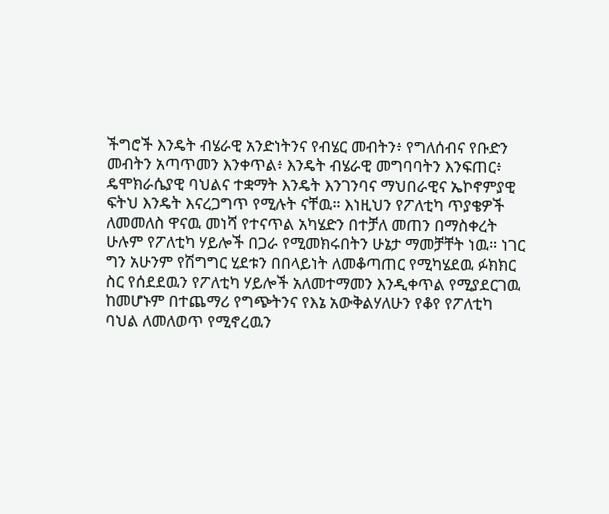ችግሮች እንዴት ብሄራዊ አንድነትንና የብሄር መብትን፥ የግለሰብና የቡድን መብትን አጣጥመን እንቀጥል፥ እንዴት ብሄራዊ መግባባትን እንፍጠር፥ ዴሞክራሴያዊ ባህልና ተቋማት እንዴት እንገንባና ማህበራዊና ኤኮኖምያዊ ፍትህ እንዴት እናረጋግጥ የሚሉት ናቸዉ። እነዚህን የፖለቲካ ጥያቄዎች ለመመለስ ዋናዉ መነሻ የተናጥል አካሄድን በተቻለ መጠን በማስቀረት ሁሉም የፖለቲካ ሃይሎች በጋራ የሚመክሩበትን ሁኔታ ማመቻቸት ነዉ። ነገር ግን አሁንም የሽግግር ሂደቱን በበላይነት ለመቆጣጠር የሚካሄደዉ ፉክክር ስር የሰደደዉን የፖለቲካ ሃይሎች አለመተማመን እንዲቀጥል የሚያደርገዉ ከመሆኑም በተጨማሪ የግጭትንና የእኔ አውቅልሃለሁን የቆየ የፖለቲካ ባህል ለመለወጥ የሚኖረዉን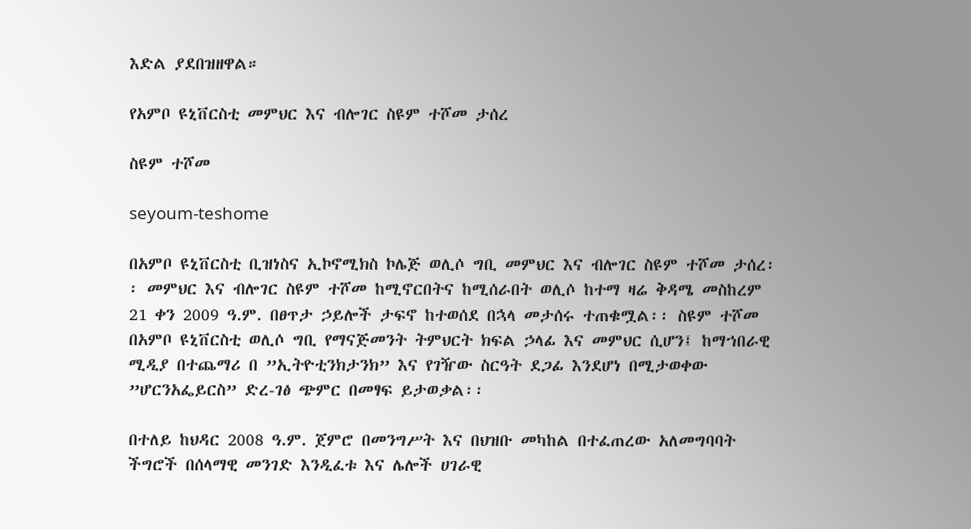እድል ያደበዝዘዋል።

የአምቦ ዩኒቨርስቲ መምህር እና ብሎገር ስዩም ተሾመ ታሰረ

ስዩም ተሾመ

seyoum-teshome

በአምቦ ዩኒቨርስቲ ቢዝነስና ኢኮኖሚክስ ኮሌጅ ወሊሶ ግቢ መምህር እና ብሎገር ስዩም ተሾመ ታሰረ፡፡ መምህር እና ብሎገር ስዩም ተሾመ ከሚኖርበትና ከሚሰራበት ወሊሶ ከተማ ዛሬ ቅዳሜ መስከረም 21 ቀን 2009 ዓ.ም. በፀጥታ ኃይሎች ታፍኖ ከተወሰደ በኋላ መታሰሩ ተጠቁሟል፡፡ ስዩም ተሾመ በአምቦ ዩኒቨርስቲ ወሊሶ ግቢ የማናጅመንት ትምህርት ክፍል ኃላፊ እና መምህር ሲሆን፤ ከማኀበራዊ ሚዲያ በተጨማሪ በ ”ኢትዮቲንክታንክ” እና የገዥው ስርዓት ደጋፊ እንደሆነ በሚታወቀው ”ሆርንአፌይርስ” ድረ-ገፅ ጭምር በመፃፍ ይታወቃል፡፡

በተለይ ከህዳር 2008 ዓ.ም. ጀምሮ በመንግሥት እና በህዝቡ መካከል በተፈጠረው አለመግባባት ችግሮች በሰላማዊ መንገድ እንዲፈቱ እና ሌሎች ሀገራዊ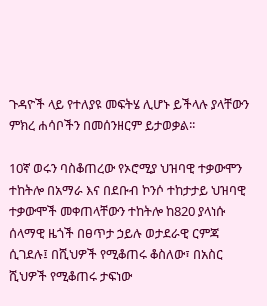ጉዳዮች ላይ የተለያዩ መፍትሄ ሊሆኑ ይችላሉ ያላቸውን ምክረ ሐሳቦችን በመሰንዘርም ይታወቃል፡፡

10ኛ ወሩን ባስቆጠረው የኦሮሚያ ህዝባዊ ተቃውሞን ተከትሎ በአማራ እና በደቡብ ኮንሶ ተከታታይ ህዝባዊ ተቃውሞች መቀጠላቸውን ተከትሎ ከ820 ያላነሱ ሰላማዊ ዜጎች በፀጥታ ኃይሉ ወታደራዊ ርምጃ ሲገደሉ፤ በሺህዎች የሚቆጠሩ ቆስለው፣ በአስር ሺህዎች የሚቆጠሩ ታፍነው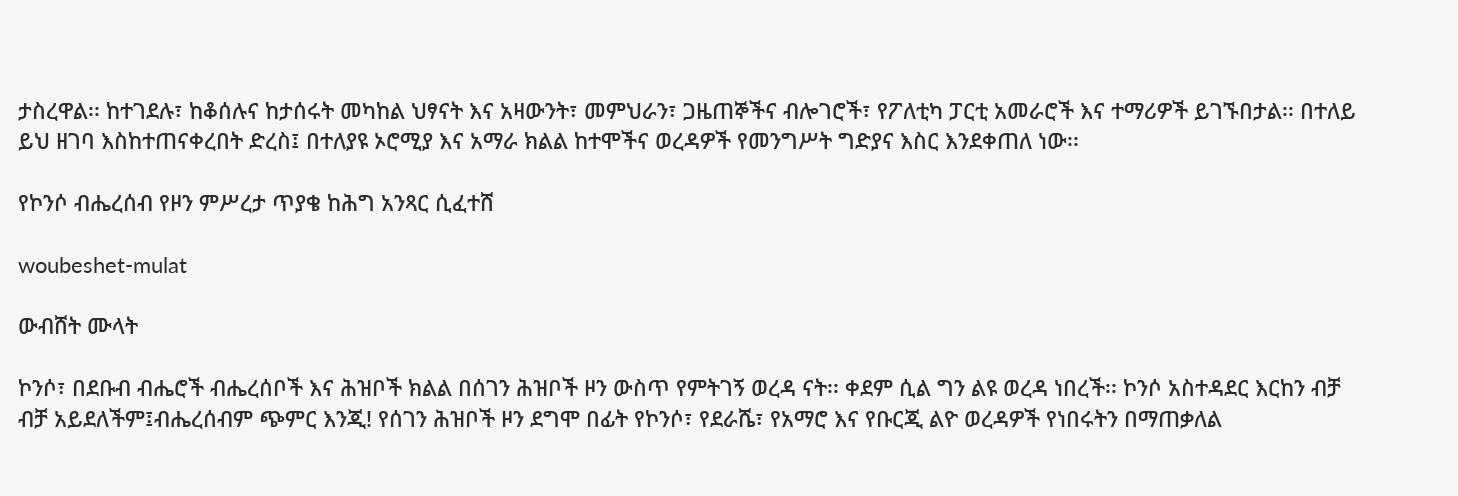ታስረዋል፡፡ ከተገደሉ፣ ከቆሰሉና ከታሰሩት መካከል ህፃናት እና አዛውንት፣ መምህራን፣ ጋዜጠኞችና ብሎገሮች፣ የፖለቲካ ፓርቲ አመራሮች እና ተማሪዎች ይገኙበታል፡፡ በተለይ ይህ ዘገባ እስከተጠናቀረበት ድረስ፤ በተለያዩ ኦሮሚያ እና አማራ ክልል ከተሞችና ወረዳዎች የመንግሥት ግድያና እስር እንደቀጠለ ነው፡፡

የኮንሶ ብሔረሰብ የዞን ምሥረታ ጥያቄ ከሕግ አንጻር ሲፈተሸ

woubeshet-mulat

ውብሸት ሙላት

ኮንሶ፣ በደቡብ ብሔሮች ብሔረሰቦች እና ሕዝቦች ክልል በሰገን ሕዝቦች ዞን ውስጥ የምትገኝ ወረዳ ናት፡፡ ቀደም ሲል ግን ልዩ ወረዳ ነበረች፡፡ ኮንሶ አስተዳደር እርከን ብቻ ብቻ አይደለችም፤ብሔረሰብም ጭምር እንጂ! የሰገን ሕዝቦች ዞን ደግሞ በፊት የኮንሶ፣ የደራሼ፣ የአማሮ እና የቡርጂ ልዮ ወረዳዎች የነበሩትን በማጠቃለል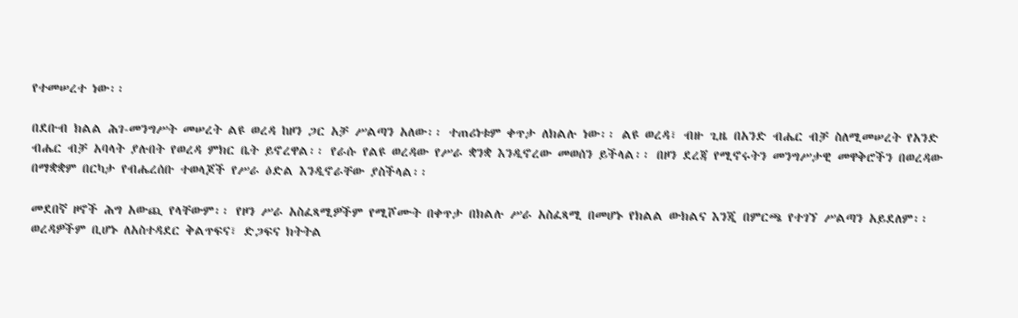የተመሠረተ ነው፡፡

በደቡብ ክልል ሕገ-መንግሥት መሠረት ልዩ ወረዳ ከዞን ጋር አቻ ሥልጣን አለው፡፡ ተጠሪነቱም ቀጥታ ለክልሉ ነው፡፡ ልዩ ወረዳ፣ ብዙ ጊዜ በአንድ ብሔር ብቻ ስለሚመሠረት የአንድ ብሔር ብቻ አባላት ያሉበት የወረዳ ምክር ቤት ይኖረዋል፡፡ የራሱ የልዩ ወረዳው የሥራ ቋንቋ እንዲኖረው መወሰን ይችላል፡፡ በዞን ደረጃ የሚኖሩትን መንግሥታዊ መዋቅሮችን በወረዳው በማቋቋም በርካታ የብሔረሰቡ ተወላጆች የሥራ ዕድል እንዲኖራቸው ያስችላል፡፡

መደበኛ ዞኖች ሕግ አውጪ የላቸውም፡፡ የዞን ሥራ አስፈጻሚዎችም የሚሾሙት በቀጥታ በክልሉ ሥራ አስፈጻሚ በመሆኑ የክልል ውክልና እንጂ በምርጫ የተገኘ ሥልጣን አይደለም፡፡ ወረዳዎችም ቢሆኑ ለአስተዳደር ቅልጥፍና፣ ድጋፍና ክትትል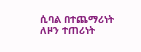ሲባል በተጨማሪነት ለዞን ተጠሪነት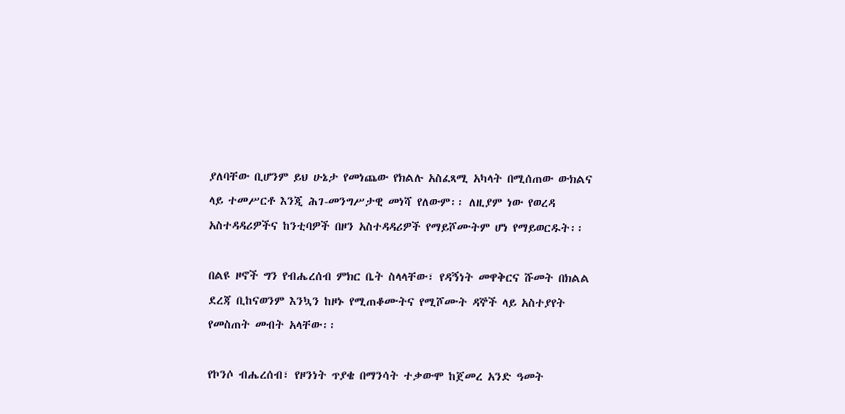ያለባቸው ቢሆንም ይህ ሁኔታ የመነጨው የክልሉ አስፈጻሚ አካላት በሚሰጠው ውክልና ላይ ተመሥርቶ እንጂ ሕገ-መንግሥታዊ መነሻ የለውም፡፡ ለዚያም ነው የወረዳ አስተዳዳሪዎችና ከንቲባዎች በዞን አስተዳዳሪዎች የማይሾሙትም ሆነ የማይወርዱት፡፡

በልዩ ዞኖች ግን የብሔረሰብ ምክር ቤት ስላላቸው፣ የዳኝነት መዋቅርና ሹመት በክልል ደረጃ ቢከናወንም እንኳን ከዞኑ የሚጠቆሙትና የሚሾሙት ዳኞች ላይ አስተያየት የመስጠት መብት አላቸው፡፡

የኮንሶ ብሔረሰብ፣ የዞንነት ጥያቄ በማንሳት ተቃውሞ ከጀመረ አንድ ዓመት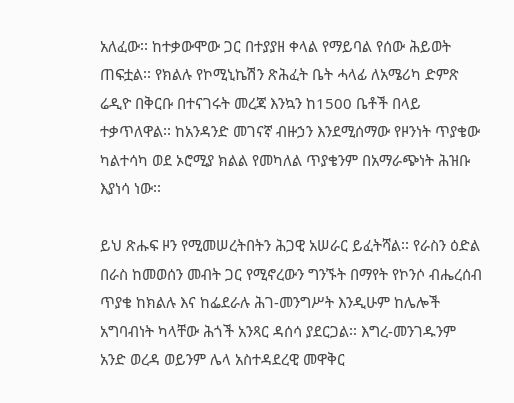አለፈው፡፡ ከተቃውሞው ጋር በተያያዘ ቀላል የማይባል የሰው ሕይወት ጠፍቷል፡፡ የክልሉ የኮሚኒኬሽን ጽሕፈት ቤት ሓላፊ ለአሜሪካ ድምጽ ሬዲዮ በቅርቡ በተናገሩት መረጃ እንኳን ከ1500 ቤቶች በላይ ተቃጥለዋል፡፡ ከአንዳንድ መገናኛ ብዙኃን እንደሚሰማው የዞንነት ጥያቄው ካልተሳካ ወደ ኦሮሚያ ክልል የመካለል ጥያቄንም በአማራጭነት ሕዝቡ እያነሳ ነው፡፡

ይህ ጽሑፍ ዞን የሚመሠረትበትን ሕጋዊ አሠራር ይፈትሻል፡፡ የራስን ዕድል በራስ ከመወሰን መብት ጋር የሚኖረውን ግንኙት በማየት የኮንሶ ብሔረሰብ ጥያቄ ከክልሉ እና ከፌደራሉ ሕገ-መንግሥት እንዲሁም ከሌሎች አግባብነት ካላቸው ሕጎች አንጻር ዳሰሳ ያደርጋል፡፡ እግረ-መንገዱንም አንድ ወረዳ ወይንም ሌላ አስተዳደረዊ መዋቅር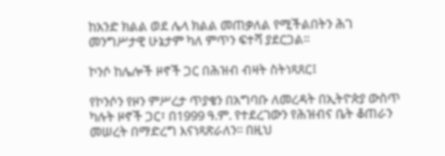ከአንድ ክልል ወደ ሌላ ክልል መጠቃለል የሚችልበትን ሕገ መንግሥታዊ ሁኔታም ካለ ምጥን ፍተሻ ያደርጋል፡፡

ኮንሶ ከሌሎች ዞኖች ጋር በሕዝብ ብዛት ስትነጻጸር፤

የኮንሶን የዞን ምሥረታ ጥያቄን በአግባቡ ለመረዳት በኢትዮጵያ ውስጥ ካሉት ዞኖች ጋር፣ በ1999 ዓ.ም. የተደረገውን የሕዝብና ቤት ቆጠራን መሠረት በማድረግ እናነጻጽራለን፡፡ በዚህ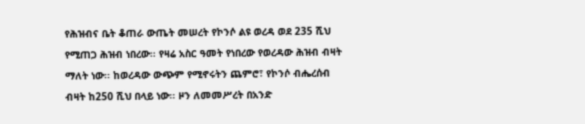የሕዝብና ቤት ቆጠራ ውጤት መሠረት የኮንሶ ልዩ ወረዳ ወደ 235 ሺህ የሚጠጋ ሕዝብ ነበረው፡፡ የዛሬ አስር ዓመት የነበረው የወረዳው ሕዝብ ብዛት ማለት ነው፡፡ ከወረዳው ውጭም የሚኖሩትን ጨምሮ፣ የኮንሶ ብሔረሰብ ብዛት ከ250 ሺህ በላይ ነው፡፡ ዞን ለመመሥረት በአንድ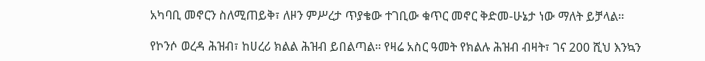አካባቢ መኖርን ስለሚጠይቅ፣ ለዞን ምሥረታ ጥያቄው ተገቢው ቁጥር መኖር ቅድመ-ሁኔታ ነው ማለት ይቻላል፡፡

የኮንሶ ወረዳ ሕዝብ፣ ከሀረሪ ክልል ሕዝብ ይበልጣል፡፡ የዛሬ አስር ዓመት የክልሉ ሕዝብ ብዛት፣ ገና 200 ሺህ እንኳን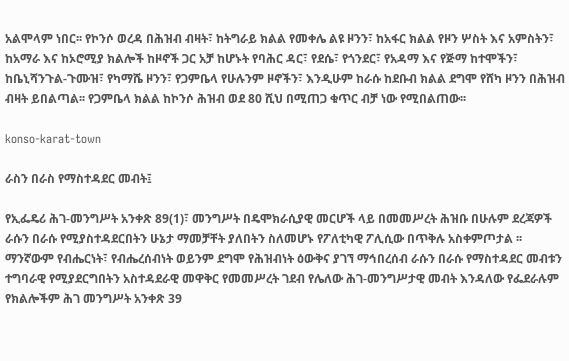አልሞላም ነበር፡፡ የኮንሶ ወረዳ በሕዝብ ብዛት፣ ከትግራይ ክልል የመቀሌ ልዩ ዞንን፣ ከአፋር ክልል የዞን ሦስት እና አምስትን፣ ከአማራ እና ከኦሮሚያ ክልሎች ከዞኖች ጋር አቻ ከሆኑት የባሕር ዳር፣ የደሴ፣ የጎንደር፣ የአዳማ እና የጅማ ከተሞችን፣ ከቤኒሻንጉል-ጉሙዝ፣ የካማሼ ዞንን፣ የጋምቤላ የሁሉንም ዞኖችን፣ እንዲሁም ከራሱ ከደቡብ ክልል ደግሞ የሸካ ዞንን በሕዝብ ብዛት ይበልጣል፡፡ የጋምቤላ ክልል ከኮንሶ ሕዝብ ወደ 80 ሺህ በሚጠጋ ቁጥር ብቻ ነው የሚበልጠው፡፡

konso-karat-town

ራስን በራስ የማስተዳደር መብት፤

የኢፌዴሪ ሕገ-መንግሥት አንቀጽ 89(1)፣ መንግሥት በዴሞክራሲያዊ መርሆች ላይ በመመሥረት ሕዝቡ በሁሉም ደረጃዎች ራሱን በራሱ የሚያስተዳደርበትን ሁኔታ ማመቻቸት ያለበትን ስለመሆኑ የፖለቲካዊ ፖሊሲው በጥቅሉ አስቀምጦታል ፡፡ ማንኛውም የብሔርነት፣ የብሔረሰብነት ወይንም ደግሞ የሕዝብነት ዕውቅና ያገኘ ማኅበረሰብ ራሱን በራሱ የማስተዳደር መብቱን ተግባራዊ የሚያደርግበትን አስተዳደራዊ መዋቅር የመመሥረት ገደብ የሌለው ሕገ-መንግሥታዊ መብት እንዳለው የፌደራሉም የክልሎችም ሕገ መንግሥት አንቀጽ 39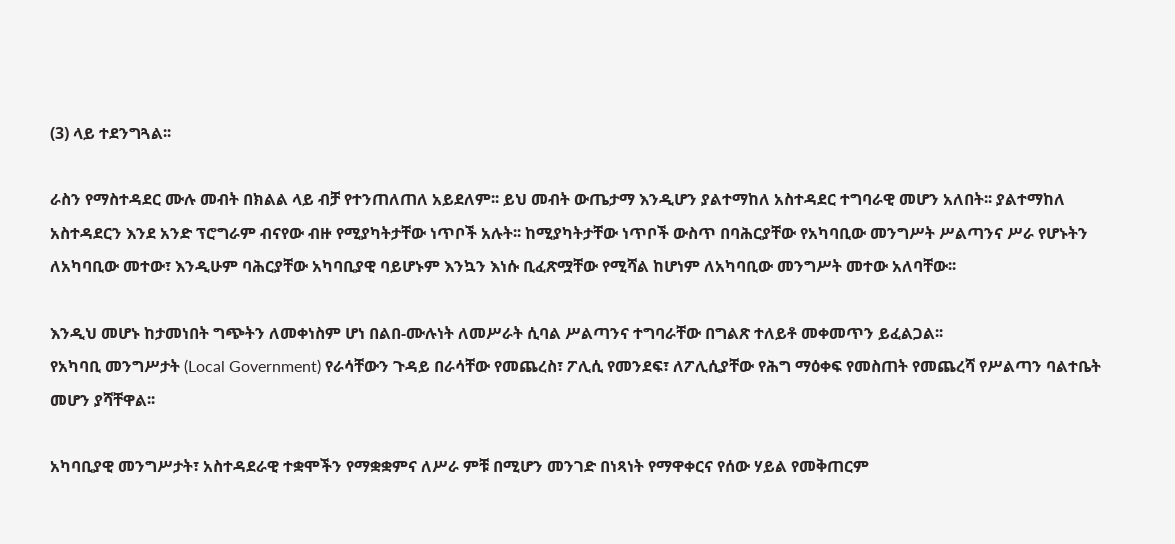(3) ላይ ተደንግጓል፡፡

ራስን የማስተዳደር ሙሉ መብት በክልል ላይ ብቻ የተንጠለጠለ አይደለም፡፡ ይህ መብት ውጤታማ እንዲሆን ያልተማከለ አስተዳደር ተግባራዊ መሆን አለበት፡፡ ያልተማከለ አስተዳደርን እንደ አንድ ፕሮግራም ብናየው ብዙ የሚያካትታቸው ነጥቦች አሉት፡፡ ከሚያካትታቸው ነጥቦች ውስጥ በባሕርያቸው የአካባቢው መንግሥት ሥልጣንና ሥራ የሆኑትን ለአካባቢው መተው፣ እንዲሁም ባሕርያቸው አካባቢያዊ ባይሆኑም እንኳን እነሱ ቢፈጽሟቸው የሚሻል ከሆነም ለአካባቢው መንግሥት መተው አለባቸው፡፡

እንዲህ መሆኑ ከታመነበት ግጭትን ለመቀነስም ሆነ በልበ-ሙሉነት ለመሥራት ሲባል ሥልጣንና ተግባራቸው በግልጽ ተለይቶ መቀመጥን ይፈልጋል፡፡
የአካባቢ መንግሥታት (Local Government) የራሳቸውን ጉዳይ በራሳቸው የመጨረስ፣ ፖሊሲ የመንደፍ፣ ለፖሊሲያቸው የሕግ ማዕቀፍ የመስጠት የመጨረሻ የሥልጣን ባልተቤት መሆን ያሻቸዋል፡፡

አካባቢያዊ መንግሥታት፣ አስተዳደራዊ ተቋሞችን የማቋቋምና ለሥራ ምቹ በሚሆን መንገድ በነጻነት የማዋቀርና የሰው ሃይል የመቅጠርም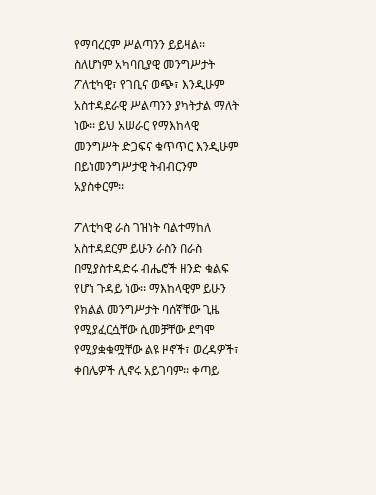የማባረርም ሥልጣንን ይይዛል፡፡ ስለሆነም አካባቢያዊ መንግሥታት ፖለቲካዊ፣ የገቢና ወጭ፣ እንዲሁም አስተዳደራዊ ሥልጣንን ያካትታል ማለት ነው፡፡ ይህ አሠራር የማእከላዊ መንግሥት ድጋፍና ቁጥጥር እንዲሁም በይነመንግሥታዊ ትብብርንም አያስቀርም፡፡

ፖለቲካዊ ራስ ገዝነት ባልተማከለ አስተዳደርም ይሁን ራስን በራስ በሚያስተዳድሩ ብሔሮች ዘንድ ቁልፍ የሆነ ጉዳይ ነው፡፡ ማእከላዊም ይሁን የክልል መንግሥታት ባሰኛቸው ጊዜ የሚያፈርሷቸው ሲመቻቸው ደግሞ የሚያቋቁሟቸው ልዩ ዞኖች፣ ወረዳዎች፣ ቀበሌዎች ሊኖሩ አይገባም፡፡ ቀጣይ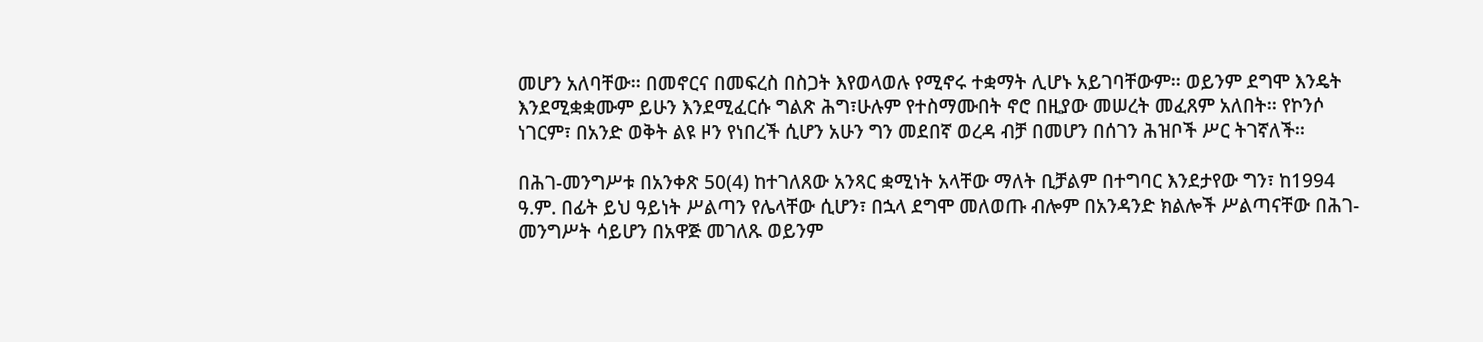መሆን አለባቸው፡፡ በመኖርና በመፍረስ በስጋት እየወላወሉ የሚኖሩ ተቋማት ሊሆኑ አይገባቸውም፡፡ ወይንም ደግሞ እንዴት እንደሚቋቋሙም ይሁን እንደሚፈርሱ ግልጽ ሕግ፣ሁሉም የተስማሙበት ኖሮ በዚያው መሠረት መፈጸም አለበት፡፡ የኮንሶ ነገርም፣ በአንድ ወቅት ልዩ ዞን የነበረች ሲሆን አሁን ግን መደበኛ ወረዳ ብቻ በመሆን በሰገን ሕዝቦች ሥር ትገኛለች፡፡

በሕገ-መንግሥቱ በአንቀጽ 50(4) ከተገለጸው አንጻር ቋሚነት አላቸው ማለት ቢቻልም በተግባር እንደታየው ግን፣ ከ1994 ዓ.ም. በፊት ይህ ዓይነት ሥልጣን የሌላቸው ሲሆን፣ በኋላ ደግሞ መለወጡ ብሎም በአንዳንድ ክልሎች ሥልጣናቸው በሕገ-መንግሥት ሳይሆን በአዋጅ መገለጹ ወይንም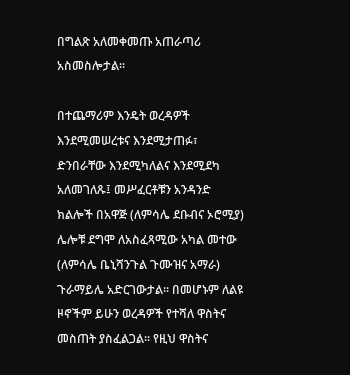በግልጽ አለመቀመጡ አጠራጣሪ አስመስሎታል፡፡

በተጨማሪም እንዴት ወረዳዎች እንደሚመሠረቱና እንደሚታጠፉ፣ ድንበራቸው እንደሚካለልና እንደሚደካ አለመገለጹ፤ መሥፈርቶቹን አንዳንድ ክልሎች በአዋጅ (ለምሳሌ ደቡብና ኦሮሚያ) ሌሎቹ ደግሞ ለአስፈጻሚው አካል መተው (ለምሳሌ ቤኒሻንጉል ጉሙዝና አማራ) ጉራማይሌ አድርገውታል፡፡ በመሆኑም ለልዩ ዞኖችም ይሁን ወረዳዎች የተሻለ ዋስትና መስጠት ያስፈልጋል፡፡ የዚህ ዋስትና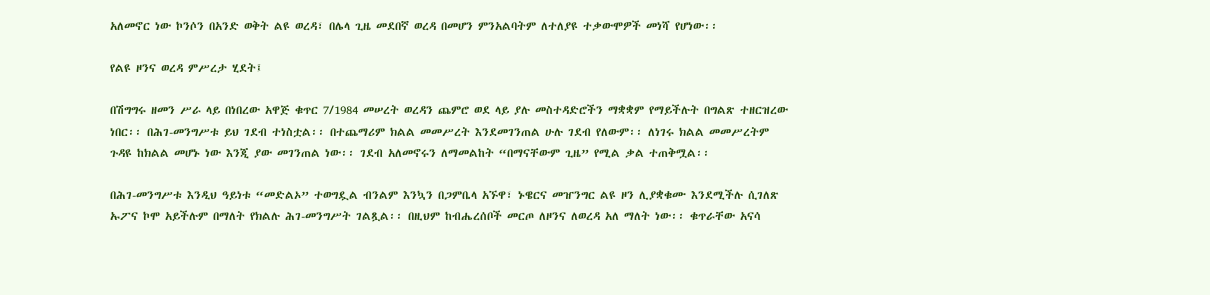አለመኖር ነው ኮንሶን በአንድ ወቅት ልዩ ወረዳ፣ በሌላ ጊዜ መደበኛ ወረዳ በመሆን ምንአልባትም ለተለያዩ ተቃውሞዎች መነሻ የሆነው፡፡

የልዩ ዞንና ወረዳ ምሥረታ ሂደት፤

በሽግግሩ ዘመን ሥራ ላይ በነበረው አዋጅ ቁጥር 7/1984 መሠረት ወረዳን ጨምሮ ወደ ላይ ያሉ መስተዳድሮችን ማቋቋም የማይችሉት በግልጽ ተዘርዝረው ነበር፡፡ በሕገ-መንግሥቱ ይህ ገደብ ተነስቷል፡፡ በተጨማሪም ክልል መመሥረት እንደመገንጠል ሁሉ ገደብ የለውም፡፡ ለነገሩ ክልል መመሥረትም ጉዳዩ ከክልል መሆኑ ነው እንጂ ያው መገንጠል ነው፡፡ ገደብ አለመኖሩን ለማመልከት “በማናቸውም ጊዜ” የሚል ቃል ተጠቅሟል፡፡

በሕገ-መንግሥቱ እንዲህ ዓይነቱ “መድልኦ” ተወግዷል ብንልም እንኳን በጋምቤላ አኙዋ፣ ኑዌርና መዠንግር ልዩ ዞን ሊያቋቁሙ እንደሚችሉ ሲገለጽ ኡፖና ኮሞ አይችሉም በማለት የክልሉ ሕገ-መንግሥት ገልጿል፡፡ በዚህም ከብሔረሰቦች መርጦ ለዞንና ለወረዳ አለ ማለት ነው፡፡ ቁጥራቸው አናሳ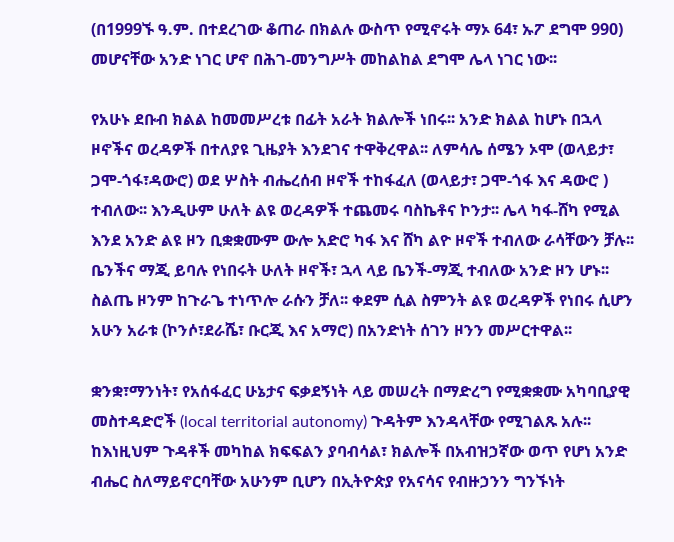(በ1999ኙ ዓ.ም. በተደረገው ቆጠራ በክልሉ ውስጥ የሚኖሩት ማኦ 64፣ ኡፖ ደግሞ 990) መሆናቸው አንድ ነገር ሆኖ በሕገ-መንግሥት መከልከል ደግሞ ሌላ ነገር ነው፡፡

የአሁኑ ደቡብ ክልል ከመመሥረቱ በፊት አራት ክልሎች ነበሩ፡፡ አንድ ክልል ከሆኑ በኋላ ዞኖችና ወረዳዎች በተለያዩ ጊዜያት እንደገና ተዋቅረዋል፡፡ ለምሳሌ ሰሜን ኦሞ (ወላይታ፣ ጋሞ-ጎፋ፣ዳውሮ) ወደ ሦስት ብሔረሰብ ዞኖች ተከፋፈለ (ወላይታ፣ ጋሞ-ጎፋ እና ዳውሮ ) ተብለው፡፡ እንዲሁም ሁለት ልዩ ወረዳዎች ተጨመሩ ባስኬቶና ኮንታ፡፡ ሌላ ካፋ-ሸካ የሚል እንደ አንድ ልዩ ዞን ቢቋቋሙም ውሎ አድሮ ካፋ እና ሸካ ልዮ ዞኖች ተብለው ራሳቸውን ቻሉ፡፡ ቤንችና ማጂ ይባሉ የነበሩት ሁለት ዞኖች፣ ኋላ ላይ ቤንች-ማጂ ተብለው አንድ ዞን ሆኑ፡፡ ስልጤ ዞንም ከጉራጌ ተነጥሎ ራሱን ቻለ፡፡ ቀደም ሲል ስምንት ልዩ ወረዳዎች የነበሩ ሲሆን አሁን አራቱ (ኮንሶ፣ደራሼ፣ ቡርጂ እና አማሮ) በአንድነት ሰገን ዞንን መሥርተዋል፡፡

ቋንቋ፣ማንነት፣ የአሰፋፈር ሁኔታና ፍቃደኝነት ላይ መሠረት በማድረግ የሚቋቋሙ አካባቢያዊ መስተዳድሮች (local territorial autonomy) ጉዳትም እንዳላቸው የሚገልጹ አሉ፡፡ ከእነዚህም ጉዳቶች መካከል ክፍፍልን ያባብሳል፣ ክልሎች በአብዝኃኛው ወጥ የሆነ አንድ ብሔር ስለማይኖርባቸው አሁንም ቢሆን በኢትዮጵያ የአናሳና የብዙኃንን ግንኙነት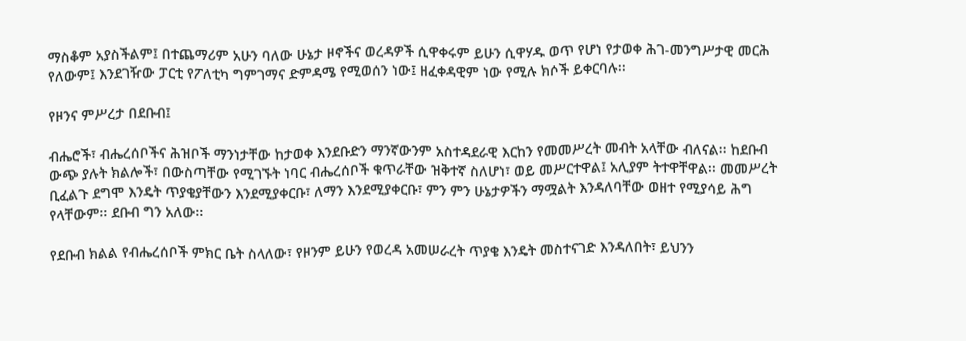ማስቆም አያስችልም፤ በተጨማሪም አሁን ባለው ሁኔታ ዞኖችና ወረዳዎች ሲዋቀሩም ይሁን ሲዋሃዱ ወጥ የሆነ የታወቀ ሕገ-መንግሥታዊ መርሕ የለውም፤ እንደገዥው ፓርቲ የፖለቲካ ግምገማና ድምዳሜ የሚወሰን ነው፤ ዘፈቀዳዊም ነው የሚሉ ክሶች ይቀርባሉ፡፡

የዞንና ምሥረታ በደቡብ፤

ብሔሮች፣ ብሔረሰቦችና ሕዝቦች ማንነታቸው ከታወቀ እንደቡድን ማንኛውንም አስተዳደራዊ እርከን የመመሥረት መብት አላቸው ብለናል፡፡ ከደቡብ ውጭ ያሉት ክልሎች፣ በውስጣቸው የሚገኙት ነባር ብሔረሰቦች ቁጥራቸው ዝቅተኛ ስለሆነ፣ ወይ መሥርተዋል፤ አሊያም ትተዋቸዋል፡፡ መመሥረት ቢፈልጉ ደግሞ እንዴት ጥያቄያቸውን እንደሚያቀርቡ፣ ለማን እንደሚያቀርቡ፣ ምን ምን ሁኔታዎችን ማሟልት እንዳለባቸው ወዘተ የሚያሳይ ሕግ የላቸውም፡፡ ደቡብ ግን አለው፡፡

የደቡብ ክልል የብሔረሰቦች ምክር ቤት ስላለው፣ የዞንም ይሁን የወረዳ አመሠራረት ጥያቄ እንዴት መስተናገድ እንዳለበት፣ ይህንን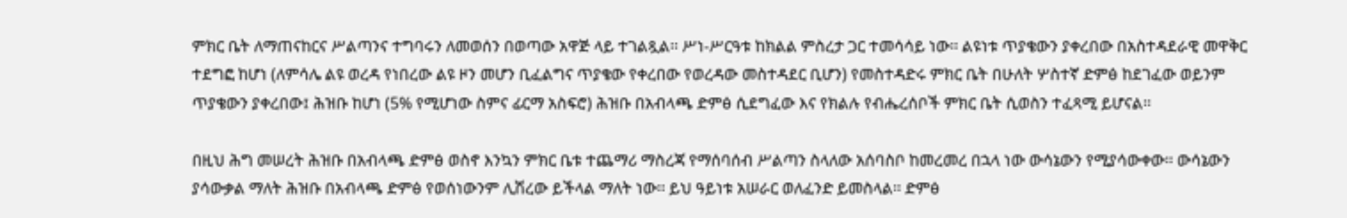ምክር ቤት ለማጠናከርና ሥልጣንና ተግባሩን ለመወሰን በወጣው አዋጅ ላይ ተገልጿል፡፡ ሥነ-ሥርዓቱ ከክልል ምስረታ ጋር ተመሳሳይ ነው፡፡ ልዩነቱ ጥያቄውን ያቀረበው በአስተዳደራዊ መዋቅር ተደግፎ ከሆነ (ለምሳሌ ልዩ ወረዳ የነበረው ልዩ ዞን መሆን ቢፈልግና ጥያቄው የቀረበው የወረዳው መስተዳደር ቢሆን) የመስተዳድሩ ምክር ቤት በሁለት ሦስተኛ ድምፅ ከደገፈው ወይንም ጥያቄውን ያቀረበው፤ ሕዝቡ ከሆነ (5% የሚሆነው ስምና ፊርማ አስፍሮ) ሕዝቡ በአብላጫ ድምፅ ሲደግፈው እና የክልሉ የብሔረሰቦች ምክር ቤት ሲወስን ተፈጻሚ ይሆናል፡፡

በዚህ ሕግ መሠረት ሕዝቡ በአብላጫ ድምፅ ወስኖ እንኳን ምክር ቤቱ ተጨማሪ ማስረጃ የማሰባሰብ ሥልጣን ስላለው አሰባስቦ ከመረመረ በኋላ ነው ውሳኔውን የሚያሳውቀው፡፡ ውሳኔውን ያሳውቃል ማለት ሕዝቡ በአብላጫ ድምፅ የወሰነውንም ሊሽረው ይችላል ማለት ነው፡፡ ይህ ዓይነቱ አሠራር ወለፈንድ ይመስላል፡፡ ድምፅ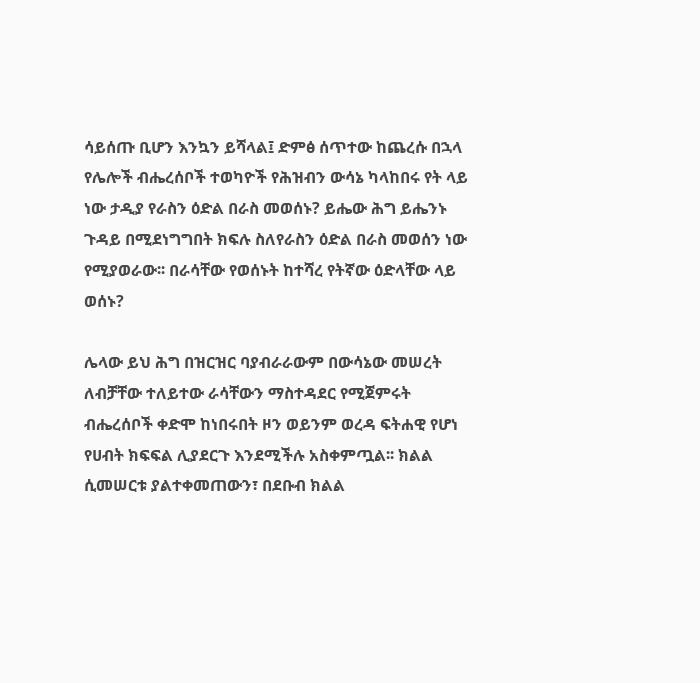ሳይሰጡ ቢሆን እንኳን ይሻላል፤ ድምፅ ሰጥተው ከጨረሱ በኋላ የሌሎች ብሔረሰቦች ተወካዮች የሕዝብን ውሳኔ ካላከበሩ የት ላይ ነው ታዲያ የራስን ዕድል በራስ መወሰኑ? ይሔው ሕግ ይሔንኑ ጉዳይ በሚደነግግበት ክፍሉ ስለየራስን ዕድል በራስ መወሰን ነው የሚያወራው፡፡ በራሳቸው የወሰኑት ከተሻረ የትኛው ዕድላቸው ላይ ወሰኑ?

ሌላው ይህ ሕግ በዝርዝር ባያብራራውም በውሳኔው መሠረት ለብቻቸው ተለይተው ራሳቸውን ማስተዳደር የሚጀምሩት ብሔረሰቦች ቀድሞ ከነበሩበት ዞን ወይንም ወረዳ ፍትሐዊ የሆነ የሀብት ክፍፍል ሊያደርጉ እንደሚችሉ አስቀምጧል፡፡ ክልል ሲመሠርቱ ያልተቀመጠውን፣ በደቡብ ክልል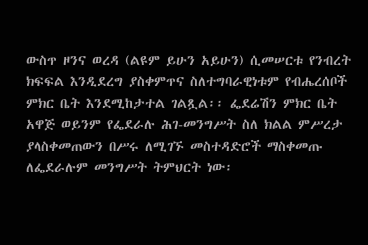ውስጥ ዞንና ወረዳ (ልዩም ይሁን አይሁን) ሲመሠርቱ የንብረት ክፍፍል እንዲደረግ ያስቀምጥና ስለተግባራዊነቱም የብሔረሰቦች ምክር ቤት እንደሚከታተል ገልጿል፡፡ ፌደሬሽን ምክር ቤት አዋጅ ወይንም የፌደራሉ ሕገ-መንግሥት ስለ ክልል ምሥረታ ያላስቀመጠውን በሥሩ ለሚገኙ መስተዳድሮች ማስቀመጡ ለፌደራሉም መንግሥት ትምህርት ነው፡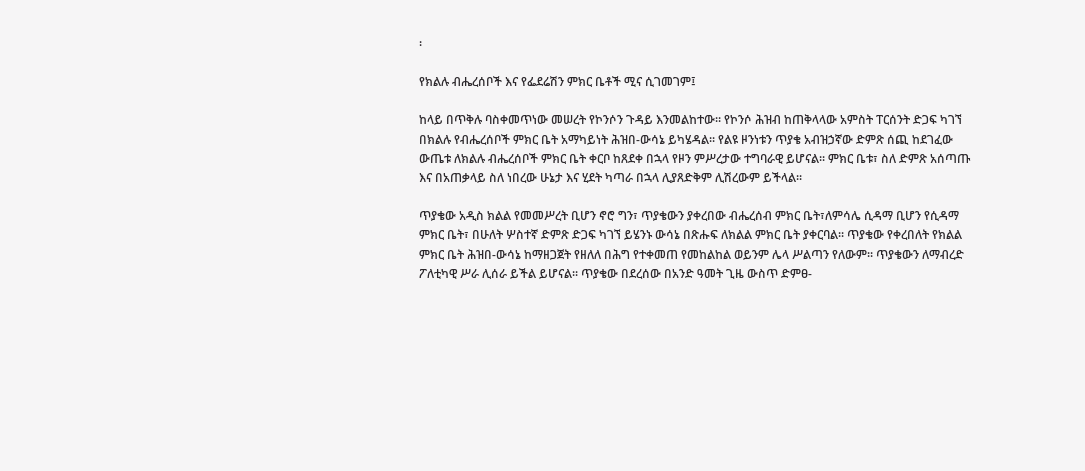፡

የክልሉ ብሔረሰቦች እና የፌደሬሽን ምክር ቤቶች ሚና ሲገመገም፤

ከላይ በጥቅሉ ባስቀመጥነው መሠረት የኮንሶን ጉዳይ እንመልከተው፡፡ የኮንሶ ሕዝብ ከጠቅላላው አምስት ፐርሰንት ድጋፍ ካገኘ በክልሉ የብሔረሰቦች ምክር ቤት አማካይነት ሕዝበ-ውሳኔ ይካሄዳል፡፡ የልዩ ዞንነቱን ጥያቄ አብዝኃኛው ድምጽ ሰጪ ከደገፈው ውጤቱ ለክልሉ ብሔረሰቦች ምክር ቤት ቀርቦ ከጸደቀ በኋላ የዞን ምሥረታው ተግባራዊ ይሆናል፡፡ ምክር ቤቱ፣ ስለ ድምጽ አሰጣጡ እና በአጠቃላይ ስለ ነበረው ሁኔታ እና ሂደት ካጣራ በኋላ ሊያጸድቅም ሊሽረውም ይችላል፡፡

ጥያቄው አዲስ ክልል የመመሥረት ቢሆን ኖሮ ግን፣ ጥያቄውን ያቀረበው ብሔረሰብ ምክር ቤት፣ለምሳሌ ሲዳማ ቢሆን የሲዳማ ምክር ቤት፣ በሁለት ሦስተኛ ድምጽ ድጋፍ ካገኘ ይሄንኑ ውሳኔ በጽሑፍ ለክልል ምክር ቤት ያቀርባል፡፡ ጥያቄው የቀረበለት የክልል ምክር ቤት ሕዝበ-ውሳኔ ከማዘጋጀት የዘለለ በሕግ የተቀመጠ የመከልከል ወይንም ሌላ ሥልጣን የለውም፡፡ ጥያቄውን ለማብረድ ፖለቲካዊ ሥራ ሊሰራ ይችል ይሆናል፡፡ ጥያቄው በደረሰው በአንድ ዓመት ጊዜ ውስጥ ድምፀ-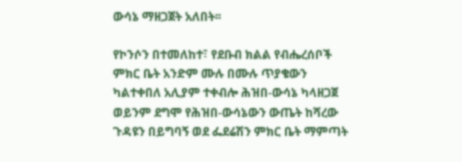ውሳኔ ማዘጋጀት አለበት፡፡

የኮንሶን በተመለከተ፣ የደቡብ ክልል የብሔረሰቦች ምክር ቤት አንድም ሙሉ በሙሉ ጥያቄውን ካልተቀበለ አሊያም ተቀብሎ ሕዝበ-ውሳኔ ካላዘጋጀ ወይንም ደግሞ የሕዝበ-ውሳኔውን ውጤት ከሻረው ጉዳዩን በይግባኝ ወደ ፌደሬሽን ምክር ቤት ማምጣት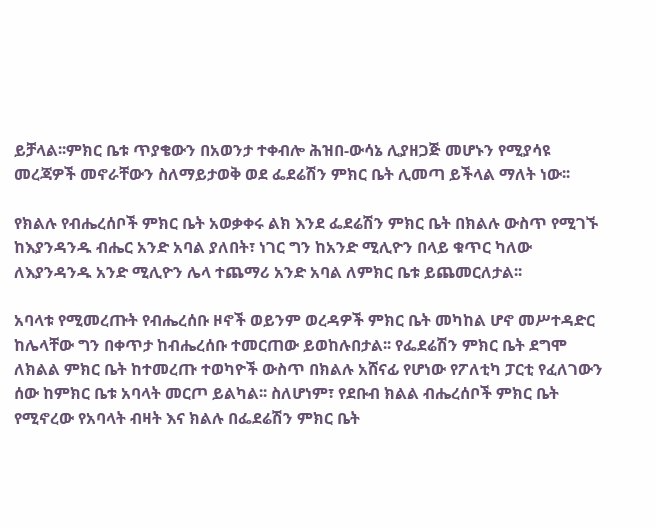ይቻላል፡፡ምክር ቤቱ ጥያቄውን በአወንታ ተቀብሎ ሕዝበ-ውሳኔ ሊያዘጋጅ መሆኑን የሚያሳዩ መረጃዎች መኖራቸውን ስለማይታወቅ ወደ ፌደሬሽን ምክር ቤት ሊመጣ ይችላል ማለት ነው፡፡

የክልሉ የብሔረሰቦች ምክር ቤት አወቃቀሩ ልክ እንደ ፌደሬሽን ምክር ቤት በክልሉ ውስጥ የሚገኙ ከእያንዳንዱ ብሔር አንድ አባል ያለበት፣ ነገር ግን ከአንድ ሚሊዮን በላይ ቁጥር ካለው ለእያንዳንዱ አንድ ሚሊዮን ሌላ ተጨማሪ አንድ አባል ለምክር ቤቱ ይጨመርለታል፡፡

አባላቱ የሚመረጡት የብሔረሰቡ ዞኖች ወይንም ወረዳዎች ምክር ቤት መካከል ሆኖ መሥተዳድር ከሌላቸው ግን በቀጥታ ከብሔረሰቡ ተመርጠው ይወከሉበታል፡፡ የፌደሬሽን ምክር ቤት ደግሞ ለክልል ምክር ቤት ከተመረጡ ተወካዮች ውስጥ በክልሉ አሸናፊ የሆነው የፖለቲካ ፓርቲ የፈለገውን ሰው ከምክር ቤቱ አባላት መርጦ ይልካል፡፡ ስለሆነም፣ የደቡብ ክልል ብሔረሰቦች ምክር ቤት የሚኖረው የአባላት ብዛት እና ክልሉ በፌደሬሽን ምክር ቤት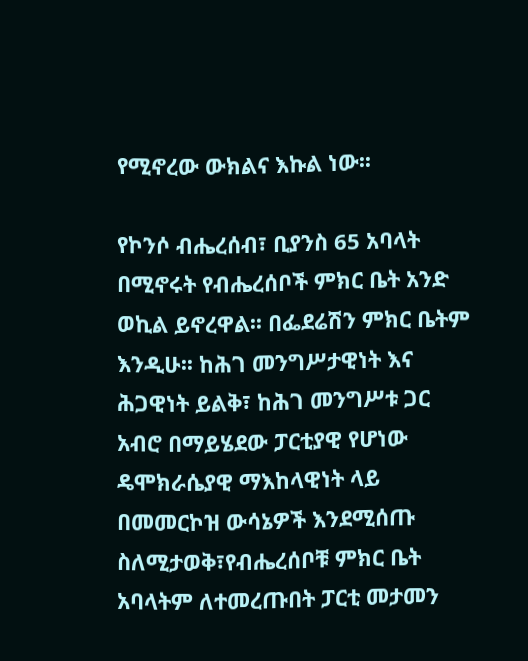የሚኖረው ውክልና እኩል ነው፡፡

የኮንሶ ብሔረሰብ፣ ቢያንስ 65 አባላት በሚኖሩት የብሔረሰቦች ምክር ቤት አንድ ወኪል ይኖረዋል፡፡ በፌደሬሽን ምክር ቤትም እንዲሁ፡፡ ከሕገ መንግሥታዊነት እና ሕጋዊነት ይልቅ፣ ከሕገ መንግሥቱ ጋር አብሮ በማይሄደው ፓርቲያዊ የሆነው ዴሞክራሴያዊ ማእከላዊነት ላይ በመመርኮዝ ውሳኔዎች እንደሚሰጡ ስለሚታወቅ፣የብሔረሰቦቹ ምክር ቤት አባላትም ለተመረጡበት ፓርቲ መታመን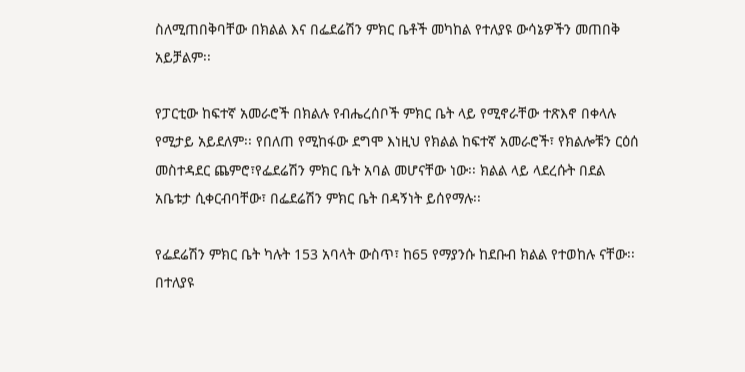ስለሚጠበቅባቸው በክልል እና በፌደሬሽን ምክር ቤቶች መካከል የተለያዩ ውሳኔዎችን መጠበቅ አይቻልም፡፡

የፓርቲው ከፍተኛ አመራሮች በክልሉ የብሔረሰቦች ምክር ቤት ላይ የሚኖራቸው ተጽእኖ በቀላሉ የሚታይ አይደለም፡፡ የበለጠ የሚከፋው ደግሞ እነዚህ የክልል ከፍተኛ አመራሮች፣ የክልሎቹን ርዕሰ መስተዳደር ጨምሮ፣የፌደሬሽን ምክር ቤት አባል መሆናቸው ነው፡፡ ክልል ላይ ላደረሱት በደል አቤቱታ ሲቀርብባቸው፣ በፌደሬሽን ምክር ቤት በዳኝነት ይሰየማሉ፡፡

የፌደሬሽን ምክር ቤት ካሉት 153 አባላት ውስጥ፣ ከ65 የማያንሱ ከደቡብ ክልል የተወከሉ ናቸው፡፡ በተለያዩ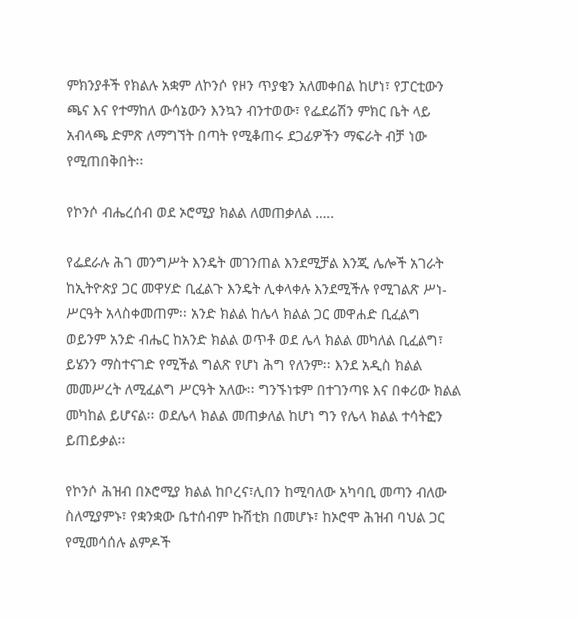ምክንያቶች የክልሉ አቋም ለኮንሶ የዞን ጥያቄን አለመቀበል ከሆነ፣ የፓርቲውን ጫና እና የተማከለ ውሳኔውን እንኳን ብንተወው፣ የፌደሬሽን ምክር ቤት ላይ አብላጫ ድምጽ ለማግኘት በጣት የሚቆጠሩ ደጋፊዎችን ማፍራት ብቻ ነው የሚጠበቅበት፡፡

የኮንሶ ብሔረሰብ ወደ ኦሮሚያ ክልል ለመጠቃለል …..

የፌደራሉ ሕገ መንግሥት እንዴት መገንጠል እንደሚቻል እንጂ ሌሎች አገራት ከኢትዮጵያ ጋር መዋሃድ ቢፈልጉ እንዴት ሊቀላቀሉ እንደሚችሉ የሚገልጽ ሥነ-ሥርዓት አላስቀመጠም፡፡ አንድ ክልል ከሌላ ክልል ጋር መዋሐድ ቢፈልግ ወይንም አንድ ብሔር ከአንድ ክልል ወጥቶ ወደ ሌላ ክልል መካለል ቢፈልግ፣ ይሄንን ማስተናገድ የሚችል ግልጽ የሆነ ሕግ የለንም፡፡ እንደ አዲስ ክልል መመሥረት ለሚፈልግ ሥርዓት አለው፡፡ ግንኙነቱም በተገንጣዩ እና በቀሪው ክልል መካከል ይሆናል፡፡ ወደሌላ ክልል መጠቃለል ከሆነ ግን የሌላ ክልል ተሳትፎን ይጠይቃል፡፡

የኮንሶ ሕዝብ በኦሮሚያ ክልል ከቦረና፣ሊበን ከሚባለው አካባቢ መጣን ብለው ስለሚያምኑ፣ የቋንቋው ቤተሰብም ኩሽቲክ በመሆኑ፣ ከኦሮሞ ሕዝብ ባህል ጋር የሚመሳሰሉ ልምዶች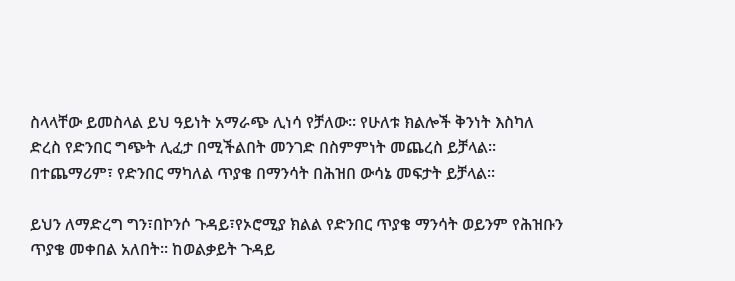ስላላቸው ይመስላል ይህ ዓይነት አማራጭ ሊነሳ የቻለው፡፡ የሁለቱ ክልሎች ቅንነት እስካለ ድረስ የድንበር ግጭት ሊፈታ በሚችልበት መንገድ በስምምነት መጨረስ ይቻላል፡፡ በተጨማሪም፣ የድንበር ማካለል ጥያቄ በማንሳት በሕዝበ ውሳኔ መፍታት ይቻላል፡፡

ይህን ለማድረግ ግን፣በኮንሶ ጉዳይ፣የኦሮሚያ ክልል የድንበር ጥያቄ ማንሳት ወይንም የሕዝቡን ጥያቄ መቀበል አለበት፡፡ ከወልቃይት ጉዳይ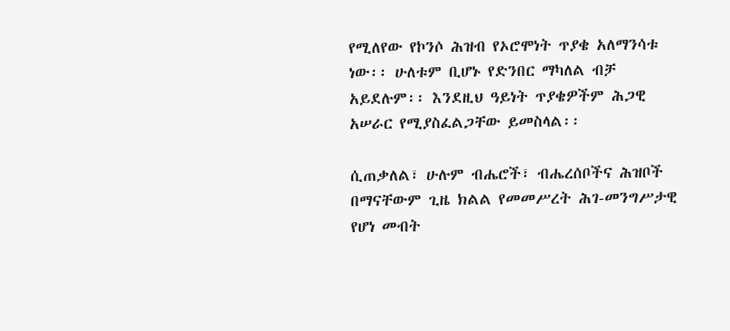የሚለየው የኮንሶ ሕዝብ የኦሮሞነት ጥያቄ አለማንሳቱ ነው፡፡ ሁለቱም ቢሆኑ የድንበር ማካለል ብቻ አይደሉም፡፡ እንደዚህ ዓይነት ጥያቄዎችም ሕጋዊ አሠራር የሚያስፈልጋቸው ይመስላል፡፡

ሲጠቃለል፣ ሁሉም ብሔሮች፣ ብሔረሰቦችና ሕዝቦች በማናቸውም ጊዜ ክልል የመመሥረት ሕገ-መንግሥታዊ የሆነ መብት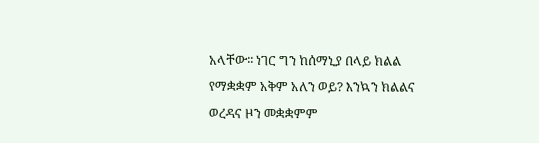አላቸው፡፡ ነገር ግን ከሰማኒያ በላይ ክልል የማቋቋም አቅም አለን ወይ? እንኳን ክልልና ወረዳና ዞን መቋቋምም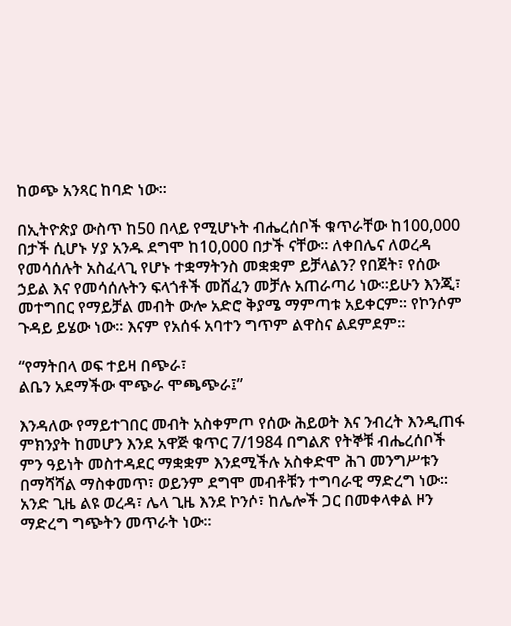ከወጭ አንጻር ከባድ ነው፡፡

በኢትዮጵያ ውስጥ ከ50 በላይ የሚሆኑት ብሔረሰቦች ቁጥራቸው ከ100,000 በታች ሲሆኑ ሃያ አንዱ ደግሞ ከ10,000 በታች ናቸው፡፡ ለቀበሌና ለወረዳ የመሳሰሉት አስፈላጊ የሆኑ ተቋማትንስ መቋቋም ይቻላልን? የበጀት፣ የሰው ኃይል እና የመሳሰሉትን ፍላጎቶች መሸፈን መቻሉ አጠራጣሪ ነው፡፡ይሁን እንጂ፣ መተግበር የማይቻል መብት ውሎ አድሮ ቅያሜ ማምጣቱ አይቀርም፡፡ የኮንሶም ጉዳይ ይሄው ነው፡፡ እናም የአሰፋ አባተን ግጥም ልዋስና ልደምደም፡፡

“የማትበላ ወፍ ተይዛ በጭራ፣
ልቤን አደማችው ሞጭራ ሞጫጭራ፤”

እንዳለው የማይተገበር መብት አስቀምጦ የሰው ሕይወት እና ንብረት እንዲጠፋ ምክንያት ከመሆን እንደ አዋጅ ቁጥር 7/1984 በግልጽ የትኞቹ ብሔረሰቦች ምን ዓይነት መስተዳደር ማቋቋም እንደሚችሉ አስቀድሞ ሕገ መንግሥቱን በማሻሻል ማስቀመጥ፣ ወይንም ደግሞ መብቶቹን ተግባራዊ ማድረግ ነው፡፡ አንድ ጊዜ ልዩ ወረዳ፣ ሌላ ጊዜ እንደ ኮንሶ፣ ከሌሎች ጋር በመቀላቀል ዞን ማድረግ ግጭትን መጥራት ነው፡፡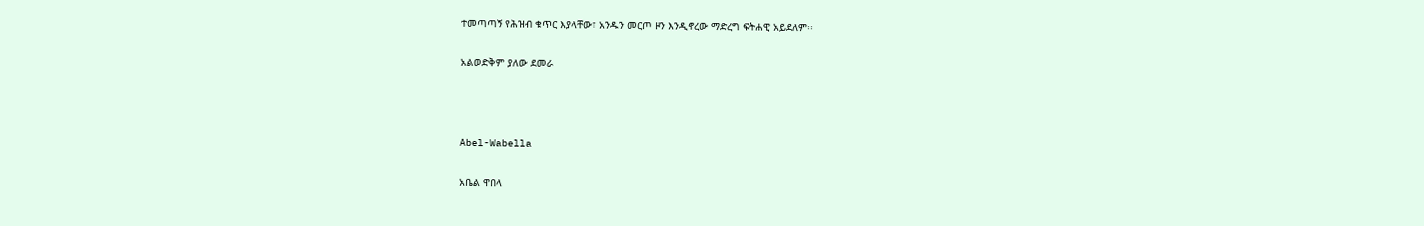ተመጣጣኝ የሕዝብ ቁጥር እያላቸው፣ አንዱን መርጦ ዞን እንዲኖረው ማድረግ ፍትሐዊ አይደለም፡፡

አልወድቅም ያለው ደመራ



Abel-Wabella

አቤል ዋበላ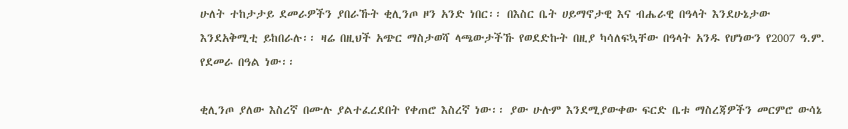ሁለት ተከታታይ ደመራዎችን ያበራኹት ቂሊንጦ ዞን አንድ ነበር፡፡ በእስር ቤት ሀይማኖታዊ እና ብሔራዊ በዓላት እንደሁኔታው እንደአቅሚቲ ይከበራሉ፡፡ ዛሬ በዚህች አጭር ማስታወሻ ላጫውታችኹ የወደድኩት በዚያ ካሳለፍኳቸው በዓላት አንዱ የሆነውን የ2007 ዓ.ም. የደመራ በዓል ነው፡፡

ቂሊንጦ ያለው እስረኛ በሙሉ ያልተፈረደበት የቀጠሮ እስረኛ ነው፡፡ ያው ሁሉም እንደሚያውቀው ፍርድ ቤቱ ማስረጃዎችን መርምሮ ውሳኔ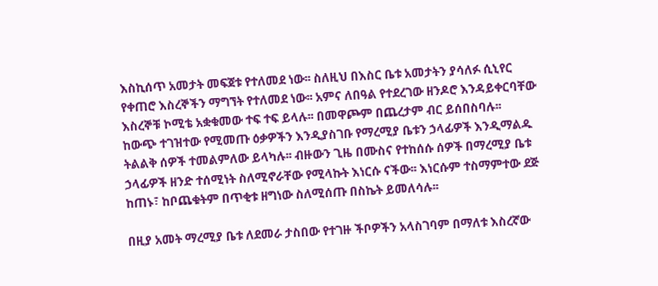እስኪሰጥ አመታት መፍጀቱ የተለመደ ነው፡፡ ስለዚህ በእስር ቤቱ አመታትን ያሳለፉ ሲኒየር የቀጠሮ እስረኞችን ማግኘት የተለመደ ነው፡፡ አምና ለበዓል የተደረገው ዘንዶሮ እንዳይቀርባቸው እስረኞቹ ኮሚቴ አቋቁመው ተፍ ተፍ ይላሉ፡፡ በመዋጮም በጨረታም ብር ይሰበስባሉ፡፡ ከውጭ ተገዝተው የሚመጡ ዕቃዎችን እንዲያስገቡ የማረሚያ ቤቱን ኃላፊዎች እንዲማልዱ ትልልቅ ሰዎች ተመልምለው ይላካሉ፡፡ ብዙውን ጊዜ በሙስና የተከሰሱ ሰዎች በማረሚያ ቤቱ ኃላፊዎች ዘንድ ተሰሚነት ስለሚኖራቸው የሚላኩት እነርሱ ናችው፡፡ እነርሱም ተስማምተው ደጅ ከጠኑ፣ ከቦጨቁትም በጥቂቱ ዘግነው ስለሚሰጡ በስኬት ይመለሳሉ፡፡

በዚያ አመት ማረሚያ ቤቱ ለደመራ ታስበው የተገዙ ችቦዎችን አላስገባም በማለቱ እስረኛው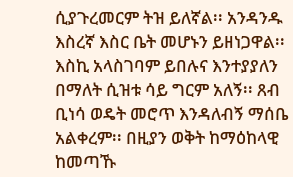ሲያጉረመርም ትዝ ይለኛል፡፡ አንዳንዱ እስረኛ እስር ቤት መሆኑን ይዘነጋዋል፡፡ እስኪ አላስገባም ይበሉና እንተያያለን በማለት ሲዝቱ ሳይ ግርም አለኝ፡፡ ጸብ ቢነሳ ወዴት መሮጥ እንዳለብኝ ማሰቤ አልቀረም፡፡ በዚያን ወቅት ከማዕከላዊ ከመጣኹ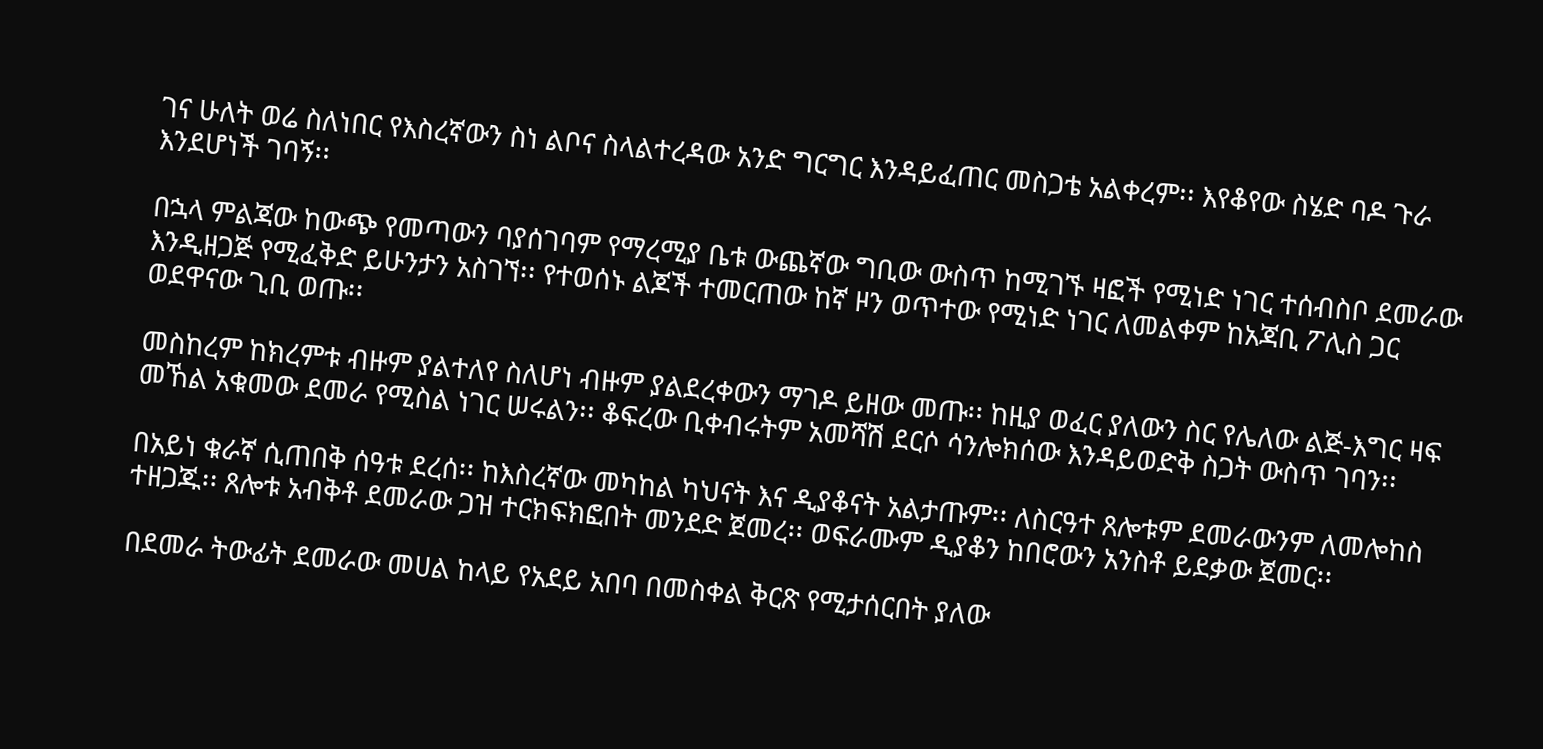ገና ሁለት ወሬ ስለነበር የእስረኛውን ስነ ልቦና ስላልተረዳው አንድ ግርግር እንዳይፈጠር መስጋቴ አልቀረም፡፡ እየቆየው ስሄድ ባዶ ጉራ እንደሆነች ገባኝ፡፡

በኋላ ምልጃው ከውጭ የመጣውን ባያሰገባም የማረሚያ ቤቱ ውጨኛው ግቢው ውስጥ ከሚገኙ ዛፎች የሚነድ ነገር ተሰብስቦ ደመራው እንዲዘጋጅ የሚፈቅድ ይሁንታን አስገኘ፡፡ የተወሰኑ ልጆች ተመርጠው ከኛ ዞን ወጥተው የሚነድ ነገር ለመልቀም ከአጃቢ ፖሊስ ጋር ወደዋናው ጊቢ ወጡ፡፡

መስከረም ከክረምቱ ብዙም ያልተለየ ስለሆነ ብዙም ያልደረቀውን ማገዶ ይዘው መጡ፡፡ ከዚያ ወፈር ያለውን ስር የሌለው ልጅ-እግር ዛፍ መኸል አቁመው ደመራ የሚስል ነገር ሠሩልን፡፡ ቆፍረው ቢቀብሩትም አመሻሽ ደርሶ ሳንሎክሰው እንዳይወድቅ ስጋት ውስጥ ገባን፡፡

በአይነ ቁራኛ ሲጠበቅ ሰዓቱ ደረሰ፡፡ ከእስረኛው መካከል ካህናት እና ዲያቆናት አልታጡም፡፡ ለስርዓተ ጸሎቱም ደመራውንም ለመሎከስ ተዘጋጁ፡፡ ጸሎቱ አብቅቶ ደመራው ጋዝ ተርክፍክፎበት መንደድ ጀመረ፡፡ ወፍራሙም ዲያቆን ከበሮውን አንስቶ ይደቃው ጀመር፡፡

በደመራ ትውፊት ደመራው መሀል ከላይ የአደይ አበባ በመስቀል ቅርጽ የሚታሰርበት ያለው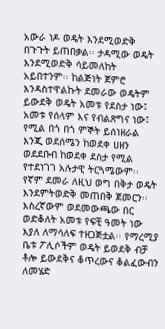አውራ ነዶ ወዴት እንደሚወድቅ በጉጉት ይጠበቃል፡፡ ታዳሚው ወዴት እንደሚወድቅ ሳይመለከት አይበተንም፡፡ ከልጅነት ጀምሮ እንዳስተዋልኩት ደመራው ወዴትም ይውደቅ ወዴት አመቱ የደስታ ነው፤ አመቱ የሰላም እና የብልጽግና ነው፤ የሚል በጎ በጎ ምኞት ይሰነዘራል እንጂ ወደሰሜን ከወደቀ ሀዘን ወደደቡብ ከወደቀ ደስታ የሚል የተደነገገ አሉታዊ ትርጓሜውም፡፡ የኛም ደመራ ለዚህ ወግ በቅታ ወዴት እንደምትወድቅ መጠበቅ ጀመርን፡፡ እስረኛውም ወደመውጫው በር ወድቆለት አመቱ የፍቺ ዓመት ነው እያለ ለማሳለፍ ተዘጋጅቷል፡፡ የማረሚያ ቤቱ ፖሊሶችም ወዴት ይወደቅ ብቻ ቶሎ ይውደቅና ቆጥረውና ቆልፈውብን ለመሄድ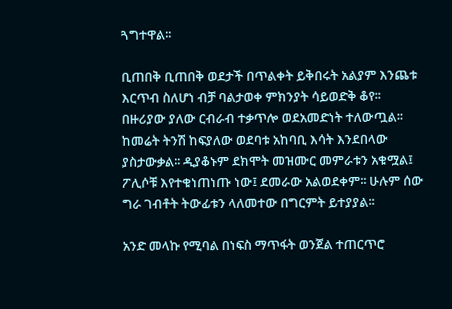ጓግተዋል፡፡

ቢጠበቅ ቢጠበቅ ወደታች በጥልቀት ይቅበሩት አልያም እንጨቱ እርጥብ ስለሆነ ብቻ ባልታወቀ ምክንያት ሳይወድቅ ቆየ፡፡ በዙሪያው ያለው ርብራብ ተቃጥሎ ወደአመድነት ተለውጧል፡፡ ከመሬት ትንሽ ከፍያለው ወደባቱ አከባቢ እሳት እንደበላው ያስታውቃል፡፡ ዲያቆኑም ደክሞት መዝሙር መምራቱን አቁሟል፤ ፖሊሶቹ እየተቁነጠነጡ ነው፤ ደመራው አልወደቀም፡፡ ሁሉም ሰው ግራ ገብቶት ትውፊቱን ላለመተው በግርምት ይተያያል፡፡

አንድ መላኩ የሚባል በነፍስ ማጥፋት ወንጀል ተጠርጥሮ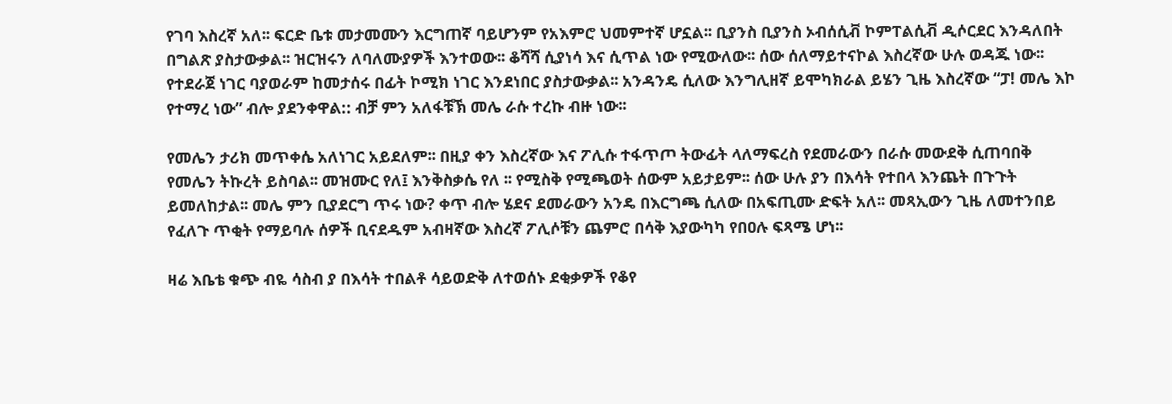የገባ እስረኛ አለ፡፡ ፍርድ ቤቱ መታመሙን እርግጠኛ ባይሆንም የአእምሮ ህመምተኛ ሆኗል፡፡ ቢያንስ ቢያንስ ኦብሰሲቭ ኮምፐልሲቭ ዲሶርደር እንዳለበት በግልጽ ያስታውቃል፡፡ ዝርዝሩን ለባለሙያዎች እንተወው፡፡ ቆሻሻ ሲያነሳ እና ሲጥል ነው የሚውለው፡፡ ሰው ሰለማይተናኮል እስረኛው ሁሉ ወዳጁ ነው፡፡ የተደራጀ ነገር ባያወራም ከመታሰሩ በፊት ኮሚክ ነገር እንደነበር ያስታውቃል፡፡ አንዳንዴ ሲለው እንግሊዘኛ ይሞካክራል ይሄን ጊዜ እስረኛው “ፓ! መሌ እኮ የተማረ ነው” ብሎ ያደንቀዋል:: ብቻ ምን አለፋቹኽ መሌ ራሱ ተረኩ ብዙ ነው፡፡

የመሌን ታሪክ መጥቀሴ አለነገር አይደለም፡፡ በዚያ ቀን እስረኛው እና ፖሊሱ ተፋጥጦ ትውፊት ላለማፍረስ የደመራውን በራሱ መውደቅ ሲጠባበቅ የመሌን ትኩረት ይስባል፡፡ መዝሙር የለ፤ እንቅስቃሴ የለ ፡፡ የሚስቅ የሚጫወት ሰውም አይታይም፡፡ ሰው ሁሉ ያን በእሳት የተበላ እንጨት በጉጉት ይመለከታል፡፡ መሌ ምን ቢያደርግ ጥሩ ነው? ቀጥ ብሎ ሄደና ደመራውን አንዴ በእርግጫ ሲለው በአፍጢሙ ድፍት አለ፡፡ መጻኢውን ጊዜ ለመተንበይ የፈለጉ ጥቂት የማይባሉ ሰዎች ቢናደዱም አብዛኛው እስረኛ ፖሊሶቹን ጨምሮ በሳቅ እያውካካ የበዐሉ ፍጻሜ ሆነ፡፡

ዛሬ እቤቴ ቁጭ ብዬ ሳስብ ያ በእሳት ተበልቶ ሳይወድቅ ለተወሰኑ ደቂቃዎች የቆየ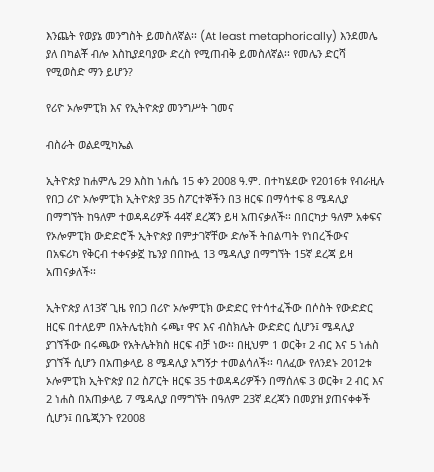እንጨት የወያኔ መንግስት ይመስለኛል፡፡ (At least metaphorically) እንደመሌ ያለ በካልቾ ብሎ እስኪያደባያው ድረስ የሚጠብቅ ይመስለኛል፡፡ የመሌን ድርሻ የሚወስድ ማን ይሆን?

የሪዮ ኦሎምፒክ እና የኢትዮጵያ መንግሥት ገመና

ብስራት ወልደሚካኤል

ኢትዮጵያ ከሐምሌ 29 እስከ ነሐሴ 15 ቀን 2008 ዓ.ም. በተካሄደው የ2016ቱ የብራዚሉ የበጋ ሪዮ ኦሎምፒክ ኢትዮጵያ 35 ስፖርተኞችን በ3 ዘርፍ በማሳተፍ 8 ሜዳሊያ በማግኘት ከዓለም ተወዳዳሪዎች 44ኛ ደረጃን ይዛ አጠናቃለች፡፡ በበርካታ ዓለም አቀፍና የኦሎምፒክ ውድድሮች ኢትዮጵያ በምታገኛቸው ድሎች ትበልጣት የነበረችውና በአፍሪካ የቅርብ ተቀናቃኟ ኬንያ በበኩሏ 13 ሜዳሊያ በማግኘት 15ኛ ደረጃ ይዛ አጠናቃለች፡፡

ኢትዮጵያ ለ13ኛ ጊዜ የበጋ በሪዮ ኦሎምፒክ ውድድር የተሳተፈችው በሶስት የውድድር ዘርፍ በተለይም በአትሌቲክስ ሩጫ፣ ዋና እና ብስክሌት ውድድር ሲሆን፤ ሜዳሊያ ያገኘችው በሩጫው የአትሌትክስ ዘርፍ ብቻ ነው፡፡ በዚህም 1 ወርቅ፣ 2 ብር እና 5 ነሐስ ያገኘች ሲሆን በአጠቃላይ 8 ሜዳሊያ አግኝታ ተመልሳለች፡፡ ባለፈው የለንደኑ 2012ቱ ኦሎምፒክ ኢትዮጵያ በ2 ስፖርት ዘርፍ 35 ተወዳዳሪዎችን በማሰለፍ 3 ወርቅ፣ 2 ብር እና 2 ነሐስ በአጠቃላይ 7 ሜዳሊያ በማግኘት በዓለም 23ኛ ደረጃን በመያዝ ያጠናቀቀች ሲሆን፤ በቤጂንጉ የ2008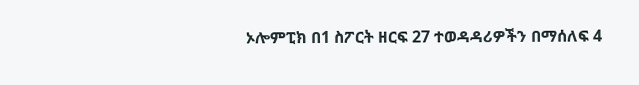ኦሎምፒክ በ1 ስፖርት ዘርፍ 27 ተወዳዳሪዎችን በማሰለፍ 4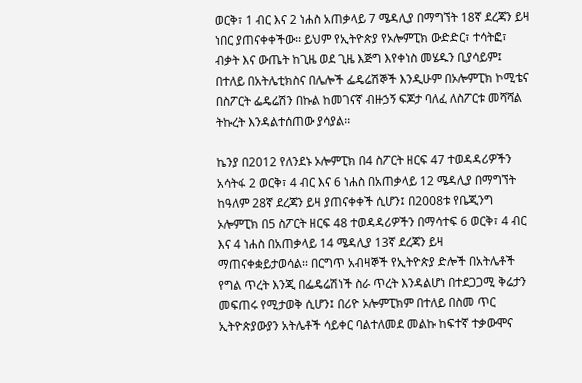ወርቅ፣ 1 ብር እና 2 ነሐስ አጠቃላይ 7 ሜዳሊያ በማግኘት 18ኛ ደረጃን ይዛ ነበር ያጠናቀቀችው፡፡ ይህም የኢትዮጵያ የኦሎምፒክ ውድድር፣ ተሳትፎ፣ ብቃት እና ውጤት ከጊዜ ወደ ጊዜ እጅግ እየቀነስ መሄዱን ቢያሳይም፤ በተለይ በአትሌቲክስና በሌሎች ፌዴሬሽኞች እንዲሁም በኦሎምፒክ ኮሚቴና በስፖርት ፌዴሬሽን በኩል ከመገናኛ ብዙኃኝ ፍጆታ ባለፈ ለስፖርቱ መሻሻል ትኩረት እንዳልተሰጠው ያሳያል፡፡

ኬንያ በ2012 የለንደኑ ኦሎምፒክ በ4 ስፖርት ዘርፍ 47 ተወዳዳሪዎችን አሳትፋ 2 ወርቅ፣ 4 ብር እና 6 ነሐስ በአጠቃላይ 12 ሜዳሊያ በማግኘት ከዓለም 28ኛ ደረጃን ይዛ ያጠናቀቀች ሲሆን፤ በ2008ቱ የቤጂንግ ኦሎምፒክ በ5 ስፖርት ዘርፍ 48 ተወዳዳሪዎችን በማሳተፍ 6 ወርቅ፣ 4 ብር እና 4 ነሐስ በአጠቃላይ 14 ሜዳሊያ 13ኛ ደረጃን ይዛ ማጠናቀቋይታወሳል፡፡ በርግጥ አብዛኞች የኢትዮጵያ ድሎች በአትሌቶች የግል ጥረት እንጂ በፌዴሬሽነች ስራ ጥረት እንዳልሆነ በተደጋጋሚ ቅሬታን መፍጠሩ የሚታወቅ ሲሆን፤ በሪዮ ኦሎምፒክም በተለይ በስመ ጥር ኢትዮጵያውያን አትሌቶች ሳይቀር ባልተለመደ መልኩ ከፍተኛ ተቃውሞና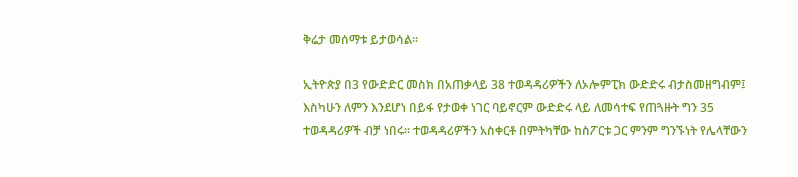ቅሬታ መሰማቱ ይታወሳል፡፡

ኢትዮጵያ በ3 የውድድር መስክ በአጠቃላይ 38 ተወዳዳሪዎችን ለኦሎምፒክ ውድድሩ ብታስመዘግብም፤ እስካሁን ለምን እንደሆነ በይፋ የታወቀ ነገር ባይኖርም ውድድሩ ላይ ለመሳተፍ የጠጓዙት ግን 35 ተወዳዳሪዎች ብቻ ነበሩ፡፡ ተወዳዳሪዎችን አስቀርቶ በምትካቸው ከስፖርቱ ጋር ምንም ግንኙነት የሌላቸውን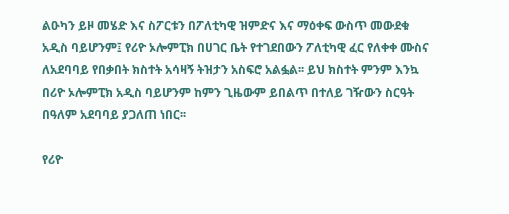ልዑካን ይዞ መሄድ እና ስፖርቱን በፖለቲካዊ ዝምድና እና ማዕቀፍ ውስጥ መውደቁ አዲስ ባይሆንም፤ የሪዮ ኦሎምፒክ በሀገር ቤት የተገደበውን ፖለቲካዊ ፈር የለቀቀ ሙስና ለአደባባይ የበቃበት ክስተት አሳዛኝ ትዝታን አስፍሮ አልፏል፡፡ ይህ ክስተት ምንም እንኳ በሪዮ ኦሎምፒክ አዲስ ባይሆንም ከምን ጊዜውም ይበልጥ በተለይ ገዥውን ስርዓት በዓለም አደባባይ ያጋለጠ ነበር፡፡

የሪዮ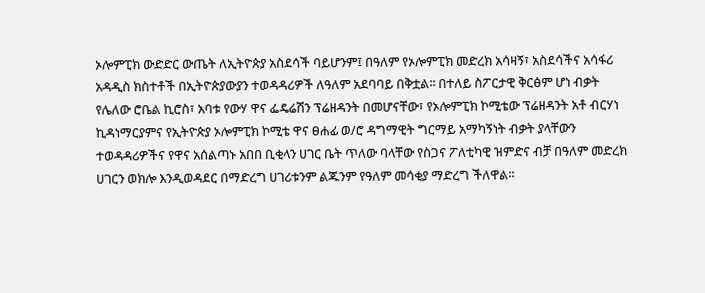ኦሎምፒክ ውድድር ውጤት ለኢትዮጵያ አስደሳች ባይሆንም፤ በዓለም የኦሎምፒክ መድረክ አሳዛኝ፣ አስደሳችና አሳፋሪ አዳዲስ ክስተቶች በኢትዮጵያውያን ተወዳዳሪዎች ለዓለም አደባባይ በቅቷል፡፡ በተለይ ስፖርታዊ ቅርፅም ሆነ ብቃት የሌለው ሮቤል ኪሮስ፣ አባቱ የውሃ ዋና ፌዴሬሽን ፕሬዘዳንት በመሆናቸው፣ የኦሎምፒክ ኮሚቴው ፕሬዘዳንት አቶ ብርሃነ ኪዳነማርያምና የኢትዮጵያ ኦሎምፒክ ኮሚቴ ዋና ፀሐፊ ወ/ሮ ዳግማዊት ግርማይ አማካኝነት ብቃት ያላቸውን ተወዳዳሪዎችና የዋና አሰልጣኑ አበበ ቢቂላን ሀገር ቤት ጥለው ባላቸው የስጋና ፖለቲካዊ ዝምድና ብቻ በዓለም መድረክ ሀገርን ወክሎ እንዲወዳደር በማድረግ ሀገሪቱንም ልጁንም የዓለም መሳቂያ ማድረግ ችለዋል፡፡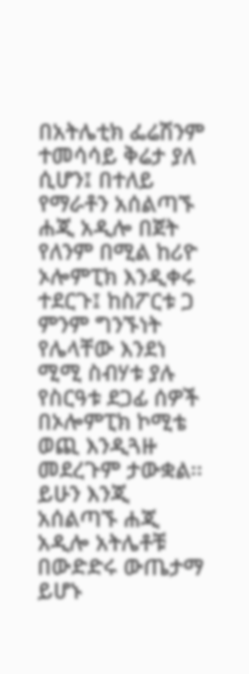በአትሌቲክ ፌሬሽንም ተመሳሳይ ቅሬታ ያለ ሲሆን፤ በተለይ የማራቶን አሰልጣኙ ሐጂ አዲሎ በጀት የለንም በሚል ከሪዮ ኦሎምፒክ እንዲቀሩ ተደርጉ፤ ከስፖርቱ ጋ ምንም ግንኙነት የሌላቸው እንደነ ሚሚ ስብሃቱ ያሉ የስርዓቱ ደጋፊ ሰዎች በኦሎምፒክ ኮሚቴ ወጪ እንዲጓዙ መደረጉም ታውቋል፡፡ ይሁን እንጂ አሰልጣኙ ሐጂ አዲሎ አትሌቶቹ በውድድሩ ውጤታማ ይሆኑ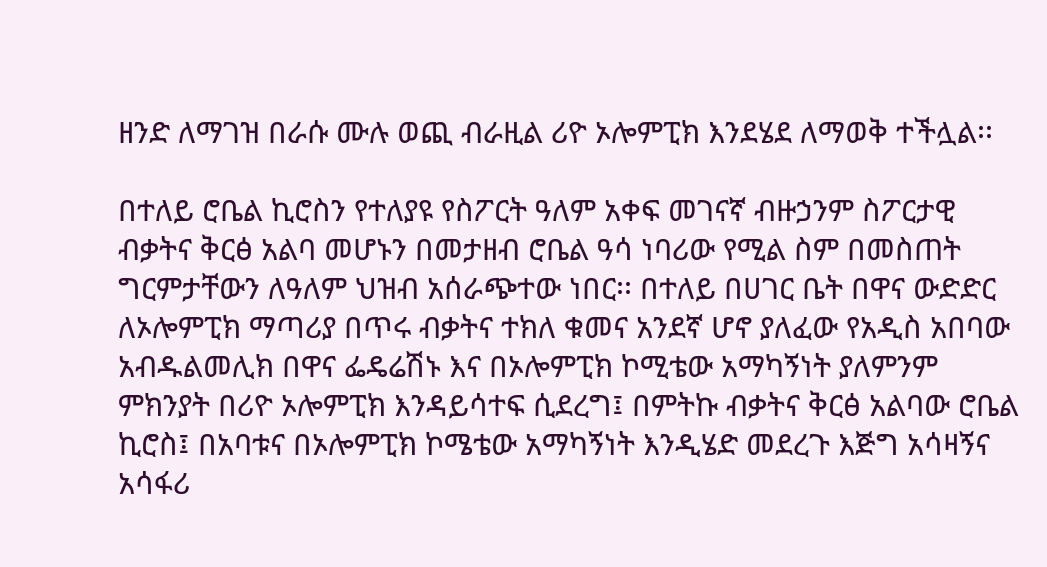ዘንድ ለማገዝ በራሱ ሙሉ ወጪ ብራዚል ሪዮ ኦሎምፒክ እንደሄደ ለማወቅ ተችሏል፡፡

በተለይ ሮቤል ኪሮስን የተለያዩ የስፖርት ዓለም አቀፍ መገናኛ ብዙኃንም ስፖርታዊ ብቃትና ቅርፅ አልባ መሆኑን በመታዘብ ሮቤል ዓሳ ነባሪው የሚል ስም በመስጠት ግርምታቸውን ለዓለም ህዝብ አሰራጭተው ነበር፡፡ በተለይ በሀገር ቤት በዋና ውድድር ለኦሎምፒክ ማጣሪያ በጥሩ ብቃትና ተክለ ቁመና አንደኛ ሆኖ ያለፈው የአዲስ አበባው አብዱልመሊክ በዋና ፌዴሬሽኑ እና በኦሎምፒክ ኮሚቴው አማካኝነት ያለምንም ምክንያት በሪዮ ኦሎምፒክ እንዳይሳተፍ ሲደረግ፤ በምትኩ ብቃትና ቅርፅ አልባው ሮቤል ኪሮስ፤ በአባቱና በኦሎምፒክ ኮሜቴው አማካኝነት እንዲሄድ መደረጉ እጅግ አሳዛኝና አሳፋሪ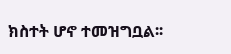ክስተት ሆኖ ተመዝግቧል፡፡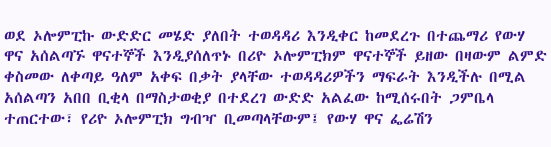ወደ ኦሎምፒኩ ውድድር መሄድ ያለበት ተወዳዳሪ እንዲቀር ከመደረጉ በተጨማሪ የውሃ ዋና አሰልጣኙ ዋናተኞች እንዲያሰለጥኑ በሪዮ ኦሎምፒክም ዋናተኞች ይዘው በዛውም ልምድ ቀስመው ለቀጣይ ዓለም አቀፍ በቃት ያላቸው ተወዳዳሪዎችን ማፍራት እንዲችሉ በሚል አሰልጣን አበበ ቢቂላ በማስታወቂያ በተደረገ ውድድ አልፈው ከሚሰሩበት ጋምቤላ ተጠርተው፣ የሪዮ ኦሎምፒክ ግብዣ ቢመጣላቸውም፤ የውሃ ዋና ፌሬሽን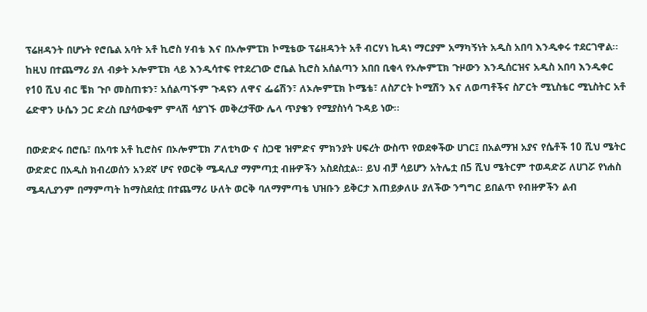ፕሬዘዳንት በሆኑት የሮቤል አባት አቶ ኪሮስ ሃብቴ እና በኦሎምፒክ ኮሚቴው ፕሬዘዳንት አቶ ብርሃነ ኪዳነ ማርያም አማካኝነት አዲስ አበባ እንዲቀሩ ተደርገዋል፡፡ ከዚህ በተጨማሪ ያለ ብቃት ኦሎምፒክ ላይ እንዲሳተፍ የተደረገው ሮቤል ኪሮስ አሰልጣን አበበ ቢቂላ የኦሎምፒክ ጉዞውን እንዲሰርዝና አዲስ አበባ እንዲቀር የ10 ሺህ ብር ቼክ ጉቦ መስጠቱን፣ አሰልጣኙም ጉዳዩን ለዋና ፌሬሽን፣ ለኦሎምፒክ ኮሜቴ፣ ለስፖርት ኮሚሽን እና ለወጣቶችና ስፖርት ሚኒስቴር ሚኒስትር አቶ ሬድዋን ሁሴን ጋር ድረስ ቢያሳውቁም ምላሽ ሳያገኙ መቅረታቸው ሌላ ጥያቄን የሚያስነሳ ጉዳይ ነው፡፡

በውድድሩ በሮቤ፣ በአባቱ አቶ ኪሮስና በኦሎምፒክ ፖለቲካው ና ስጋዊ ዝምድና ምክንያት ሀፍረት ውስጥ የወደቀችው ሀገር፤ በአልማዝ አያና የሴቶች 10 ሺህ ሜትር ውድድር በአዲስ ክብረወሰን አንደኛ ሆና የወርቅ ሜዳሊያ ማምጣቷ ብዙዎችን አስደስቷል፡፡ ይህ ብቻ ሳይሆን አትሌቷ በ5 ሺህ ሜትርም ተወዳድሯ ለሀገሯ የነሐስ ሜዳሊያንም በማምጣት ከማስደሰቷ በተጨማሪ ሁለት ወርቅ ባለማምጣቴ ህዝቡን ይቅርታ እጠይቃለሁ ያለችው ንግግር ይበልጥ የብዙዎችን ልብ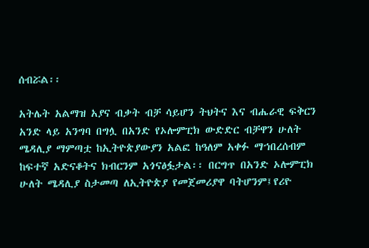ሰብሯል፡፡

አትሌት አልማዝ አያና ብቃት ብቻ ሳይሆን ትህትና እና ብሔራዊ ፍቅርን አንድ ላይ አንግባ በግሏ በአንድ የኦሎምፒክ ውድድር ብቻዋን ሁለት ሜዳሊያ ማምጣቷ ከኢትዮጵያውያን አልፎ ከዓለም አቀፉ ማኀበረሰብም ከፍተኛ አድናቆትና ክብርንም አጎናፅፏታል፡፡ በርግጥ በአንድ ኦሎምፒክ ሁለት ሜዳሊያ ስታመጣ ለኢትዮጵያ የመጀመሪያዋ ባትሆንም፤የሪዮ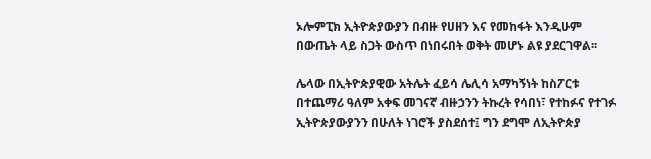ኦሎምፒክ ኢትዮጵያውያን በብዙ የሀዘን እና የመከፋት እንዲሁም በውጤት ላይ ስጋት ውስጥ በነበሩበት ወቅት መሆኑ ልዩ ያደርገዋል፡፡

ሌላው በኢትዮጵያዊው አትሌት ፈይሳ ሌሊሳ አማካኝነት ከስፖርቱ በተጨማሪ ዓለም አቀፍ መገናኛ ብዙኃንን ትኩረት የሳበነ፣ የተከፉና የተገፉ ኢትዮጵያውያንን በሁለት ነገሮች ያስደሰተ፤ ግን ደግሞ ለኢትዮጵያ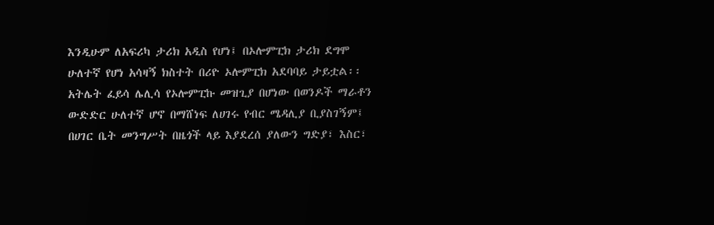እንዲሁም ለአፍሪካ ታሪክ አዲስ የሆነ፤ በኦሎምፒክ ታሪክ ደግሞ ሁለተኛ የሆነ አሳዛኝ ክስተት በሪዮ ኦሎምፒክ አደባባይ ታይቷል፡፡ አትሌት ፈይሳ ሌሊሳ የኦሎምፒኩ መዝጊያ በሆነው በወንዶች ማራቶን ውድድር ሁለተኛ ሆኖ በማሸነፍ ለሀገሩ የብር ሜዳሊያ ቢያስገኝም፤ በሀገር ቤት መንግሥት በዜጎች ላይ እያደረሰ ያለውን ግድያ፣ እስር፣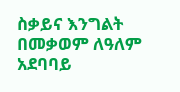ስቃይና እንግልት በመቃወም ለዓለም አደባባይ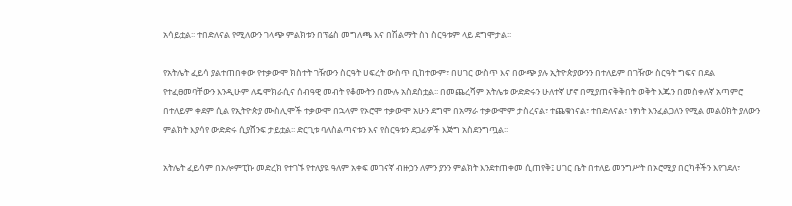አሳይቷል፡፡ ተበድለናል የሚለውን ገላጭ ምልክቱን በፕሬስ መግለጫ እና በሽልማት ስነ ስርዓቱም ላይ ደግሞታል፡፡

የአትሌት ፈይሳ ያልተጠበቀው የተቃውሞ ክስተት ገዥውን ስርዓት ሀፍረት ውስጥ ቢከተውም፣ በሀገር ውስጥ እና በውጭ ያሉ ኢትዮጵያውንን በተለይም በገዥው ስርዓት ግፍና በደል የተፈፀመባቸውን እንዲሁም ለዴሞክራሲና ሰብዓዊ መብት የቆሙትን በሙሉ አስደስቷል፡፡ በመጨረሻም አትሌቱ ውድድሩን ሁለተኛ ሆኖ በሚያጠናቅቅበት ወቅት እጁን በመስቀለኛ አጣምሮ በተለይም ቀደም ሲል የኢትዮጵያ ሙስሊሞች ተቃውሞ በኋላም የኦሮሞ ተቃውሞ አሁን ደግሞ በአማራ ተቃውሞም ታስረናል፣ ተጨቁነናል፣ ተበድለናል፣ ነፃነት እንፈልጋለን የሚል መልዕክት ያለውን ምልክት እያሳየ ውድድሩ ሲያሸንፍ ታይቷል፡፡ ድርጊቱ ባለስልጣናቱን እና የስርዓቱን ደጋፊዎች እጅግ አስደንግጧል፡፡

አትሌት ፈይሳም በኦሎምፒኩ መድረክ የተገኙ የተለያዩ ዓለም አቀፍ መገናኛ ብዙኃን ለምን ያንን ምልክት እንደተጠቀመ ሲጠየቅ፤ ሀገር ቤት በተለይ መንግሥት በኦሮሚያ በርካቶችን እየገደለ፣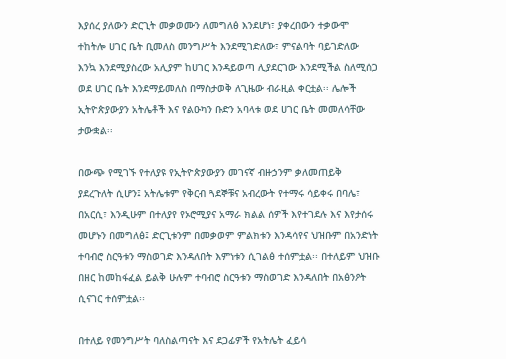እያሰረ ያለውን ድርጊት መቃወሙን ለመግለፅ እንደሆነ፣ ያቀረበውን ተቃውሞ ተከትሎ ሀገር ቤት ቢመለስ መንግሥት እንደሚገድለው፣ ምናልባት ባይገድለው እንኳ እንደሚያስረው አሊያም ከሀገር እንዳይወጣ ሊያደርገው እንደሚችል ስለሚሰጋ ወደ ሀገር ቤት እንደማይመለስ በማስታወቅ ለጊዜው ብራዚል ቀርቷል፡፡ ሌሎች ኢትዮጵያውያን አትሌቶች እና የልዑካን ቡድን አባላቱ ወደ ሀገር ቤት መመለሳቸው ታውቋል፡፡

በውጭ የሚገኙ የተለያዩ የኢትዮጵያውያን መገናኛ ብዙኃንም ቃለመጠይቅ ያደረጉለት ሲሆን፤ አትሌቱም የቅርብ ጓደኞቹና አብረውት የተማሩ ሳይቀሩ በባሌ፣ በአርሲ፣ እንዲሁም በተለያየ የኦሮሚያና አማራ ክልል ሰዎች እየተገደሉ እና እየታሰሩ መሆኑን በመግለፅ፤ ድርጊቱንም በመቃወም ምልክቱን እንዳሳየና ህዝቡም በአንድነት ተባብሮ ስርዓቱን ማስወገድ እንዳለበት እምነቱን ሲገልፅ ተሰምቷል፡፡ በተለይም ህዝቡ በዘር ከመከፋፈል ይልቅ ሁሉም ተባብሮ ስርዓቱን ማስወገድ እንዳለበት በአፅንዖት ሲናገር ተሰምቷል፡፡

በተለይ የመንግሥት ባለስልጣናት እና ደጋፊዎች የአትሌት ፈይሳ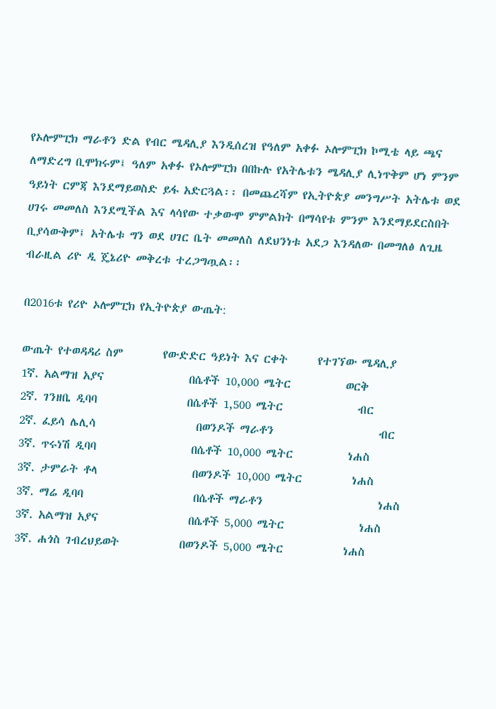የኦሎምፒክ ማራቶን ድል የብር ሜዳሊያ እንዲሰረዝ የዓለም አቀፉ ኦሎምፒክ ኮሚቴ ላይ ጫና ለማድረግ ቢሞክሩም፤ ዓለም አቀፉ የኦሎምፒክ በበኩሉ የአትሌቱን ሜዳሊያ ሊነጥቅም ሆነ ምንም ዓይነት ርምጃ እንደማይወስድ ይፋ አድርጓል፡፡ በመጨረሻም የኢትዮጵያ መንግሥት አትሌቱ ወደ ሀገሩ መመለስ እንደሚችል እና ላሳየው ተቃውሞ ምምልክት በማሳየቱ ምንም እንደማይደርስበት ቢያሳውቅም፤ አትሌቱ ግን ወደ ሀገር ቤት መመለስ ለደህንነቱ አደጋ እንዳለው በመግለፅ ለጊዜ ብራዚል ሪዮ ዲ ጄኔሪዮ መቅረቱ ተረጋግጧል፡፡

በ2016ቱ የሪዮ ኦሎምፒክ የኢትዮጵያ ውጤት:

ውጤት የተወዳዳሪ ስም        የውድድር ዓይነት እና ርቀት      የተገኘው ሜዳሊያ
1ኛ. አልማዝ አያና                 በሴቶች 10,000 ሜትር           ወርቅ
2ኛ. ገንዘቤ ዲባባ                  በሴቶች 1,500 ሜትር               ብር
2ኛ. ፈይሳ ሌሊሳ                    በወንዶች ማራቶን                     ብር
3ኛ. ጥሩነሽ ዲባባ                   በሴቶች 10,000 ሜትር           ነሐስ
3ኛ. ታምራት ቶላ                   በወንዶች 10,000 ሜትር          ነሐስ
3ኛ. ማሬ ዲባባ                      በሴቶች ማራቶን                       ነሐስ
3ኛ. አልማዝ አያና                  በሴቶች 5,000 ሜትር               ነሐስ
3ኛ. ሐጎስ ገብረህይወት            በወንዶች 5,000 ሜትር            ነሐስ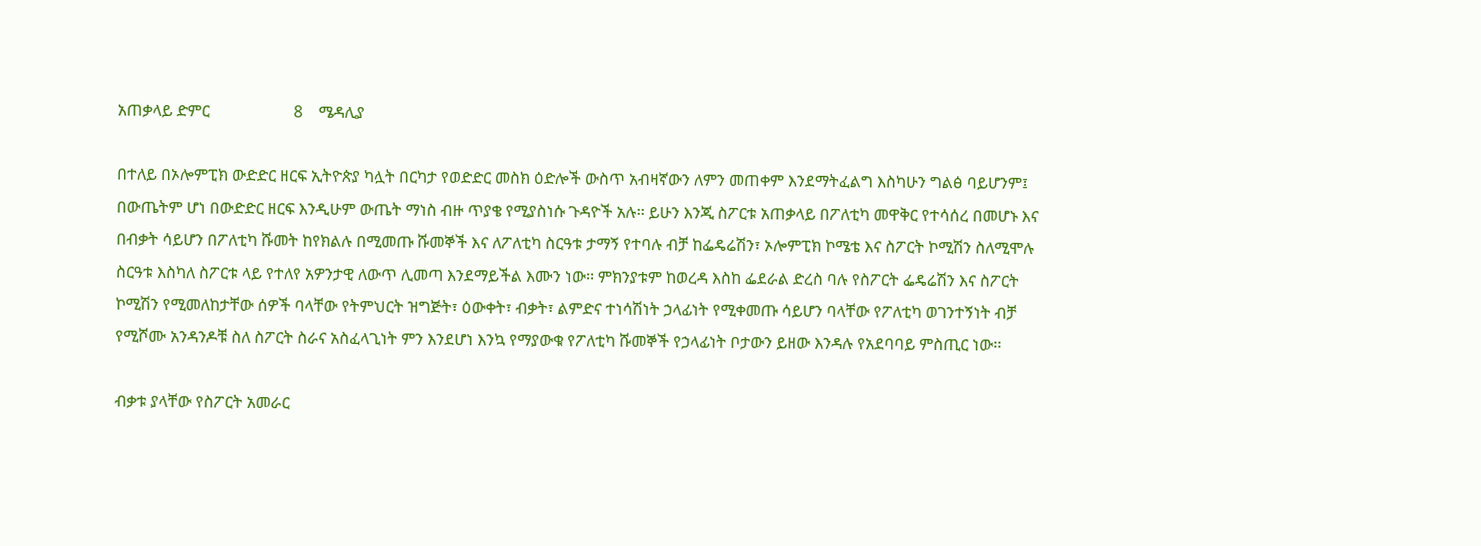አጠቃላይ ድምር                     8    ሜዳሊያ

በተለይ በኦሎምፒክ ውድድር ዘርፍ ኢትዮጵያ ካሏት በርካታ የወድድር መስክ ዕድሎች ውስጥ አብዛኛውን ለምን መጠቀም እንደማትፈልግ እስካሁን ግልፅ ባይሆንም፤ በውጤትም ሆነ በውድድር ዘርፍ እንዲሁም ውጤት ማነስ ብዙ ጥያቄ የሚያስነሱ ጉዳዮች አሉ፡፡ ይሁን እንጂ ስፖርቱ አጠቃላይ በፖለቲካ መዋቅር የተሳሰረ በመሆኑ እና በብቃት ሳይሆን በፖለቲካ ሹመት ከየክልሉ በሚመጡ ሹመኞች እና ለፖለቲካ ስርዓቱ ታማኝ የተባሉ ብቻ ከፌዴሬሽን፣ ኦሎምፒክ ኮሜቴ እና ስፖርት ኮሚሽን ስለሚሞሉ ስርዓቱ እስካለ ስፖርቱ ላይ የተለየ አዎንታዊ ለውጥ ሊመጣ እንደማይችል እሙን ነው፡፡ ምክንያቱም ከወረዳ እስከ ፌደራል ድረስ ባሉ የስፖርት ፌዴሬሽን እና ስፖርት ኮሚሽን የሚመለከታቸው ሰዎች ባላቸው የትምህርት ዝግጅት፣ ዕውቀት፣ ብቃት፣ ልምድና ተነሳሽነት ኃላፊነት የሚቀመጡ ሳይሆን ባላቸው የፖለቲካ ወገንተኝነት ብቻ የሚሾሙ አንዳንዶቹ ስለ ስፖርት ስራና አስፈላጊነት ምን እንደሆነ እንኳ የማያውቁ የፖለቲካ ሹመኞች የኃላፊነት ቦታውን ይዘው እንዳሉ የአደባባይ ምስጢር ነው፡፡

ብቃቱ ያላቸው የስፖርት አመራር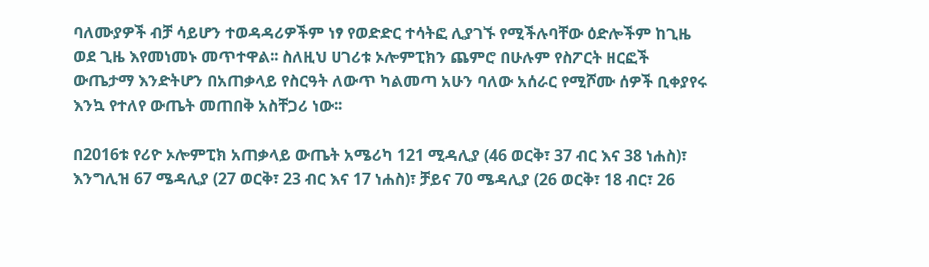ባለሙያዎች ብቻ ሳይሆን ተወዳዳሪዎችም ነፃ የወድድር ተሳትፎ ሊያገኙ የሚችሉባቸው ዕድሎችም ከጊዜ ወደ ጊዜ እየመነመኑ መጥተዋል፡፡ ስለዚህ ሀገሪቱ ኦሎምፒክን ጨምሮ በሁሉም የስፖርት ዘርፎች ውጤታማ እንድትሆን በአጠቃላይ የስርዓት ለውጥ ካልመጣ አሁን ባለው አሰራር የሚሾሙ ሰዎች ቢቀያየሩ እንኳ የተለየ ውጤት መጠበቅ አስቸጋሪ ነው፡፡

በ2016ቱ የሪዮ ኦሎምፒክ አጠቃላይ ውጤት አሜሪካ 121 ሚዳሊያ (46 ወርቅ፣ 37 ብር እና 38 ነሐስ)፣ እንግሊዝ 67 ሜዳሊያ (27 ወርቅ፣ 23 ብር እና 17 ነሐስ)፣ ቻይና 70 ሜዳሊያ (26 ወርቅ፣ 18 ብር፣ 26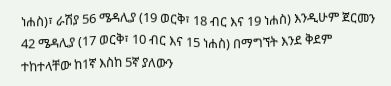ነሐስ)፣ ራሽያ 56 ሜዳሊያ (19 ወርቅ፣ 18 ብር እና 19 ነሐስ) እንዲሁም ጀርመን 42 ሜዳሊያ (17 ወርቅ፣ 10 ብር እና 15 ነሐስ) በማግኘት እንደ ቅደም ተከተላቸው ከ1ኛ እስከ 5ኛ ያለውን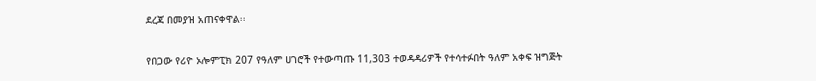ደረጃ በመያዝ አጠናቀዋል፡፡

የበጋው የሪዮ ኦሎምፒክ 207 የዓለም ሀገሮች የተውጣጡ 11,303 ተወዳዳሪዎች የተሳተፉበት ዓለም አቀፍ ዝግጅት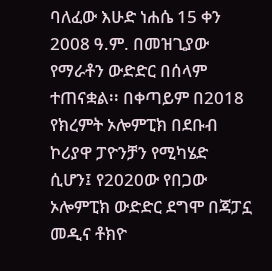ባለፈው እሁድ ነሐሴ 15 ቀን 2008 ዓ.ም. በመዝጊያው የማራቶን ውድድር በሰላም ተጠናቋል፡፡ በቀጣይም በ2018 የክረምት ኦሎምፒክ በደቡብ ኮሪያዋ ፓዮንቻን የሚካሄድ ሲሆን፤ የ2020ው የበጋው ኦሎምፒክ ውድድር ደግሞ በጃፓኗ መዲና ቶክዮ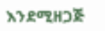እንደሚዘጋጅ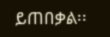ይጠበቃል፡፡